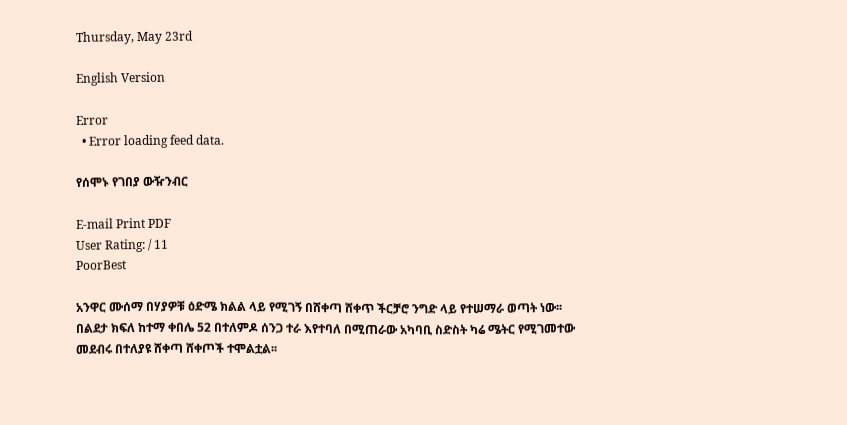Thursday, May 23rd

English Version

Error
  • Error loading feed data.

የሰሞኑ የገበያ ውዥንብር

E-mail Print PDF
User Rating: / 11
PoorBest

አንዋር ሙሰማ በሃያዎቹ ዕድሜ ክልል ላይ የሚገኝ በሸቀጣ ሸቀጥ ችርቻሮ ንግድ ላይ የተሠማራ ወጣት ነው፡፡ በልደታ ክፍለ ከተማ ቀበሌ 52 በተለምዶ ሰንጋ ተራ እየተባለ በሚጠራው አካባቢ ስድስት ካሬ ሜትር የሚገመተው መደብሩ በተለያዩ ሸቀጣ ሸቀጦች ተሞልቷል፡፡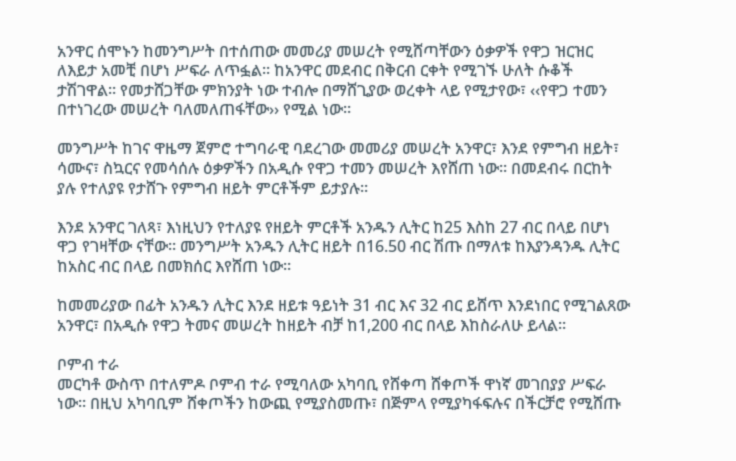አንዋር ሰሞኑን ከመንግሥት በተሰጠው መመሪያ መሠረት የሚሸጣቸውን ዕቃዎች የዋጋ ዝርዝር ለእይታ አመቺ በሆነ ሥፍራ ለጥፏል፡፡ ከአንዋር መደብር በቅርብ ርቀት የሚገኙ ሁለት ሱቆች ታሽገዋል፡፡ የመታሸጋቸው ምክንያት ነው ተብሎ በማሸጊያው ወረቀት ላይ የሚታየው፣ ‹‹የዋጋ ተመን በተነገረው መሠረት ባለመለጠፋቸው›› የሚል ነው፡፡

መንግሥት ከገና ዋዜማ ጀምሮ ተግባራዊ ባደረገው መመሪያ መሠረት አንዋር፣ እንደ የምግብ ዘይት፣ ሳሙና፣ ስኳርና የመሳሰሉ ዕቃዎችን በአዲሱ የዋጋ ተመን መሠረት እየሸጠ ነው፡፡ በመደብሩ በርከት ያሉ የተለያዩ የታሸጉ የምግብ ዘይት ምርቶችም ይታያሉ፡፡

እንደ አንዋር ገለጻ፣ እነዚህን የተለያዩ የዘይት ምርቶች አንዱን ሊትር ከ25 እስከ 27 ብር በላይ በሆነ ዋጋ የገዛቸው ናቸው፡፡ መንግሥት አንዱን ሊትር ዘይት በ16.50 ብር ሽጡ በማለቱ ከእያንዳንዱ ሊትር ከአስር ብር በላይ በመክሰር እየሸጠ ነው፡፡

ከመመሪያው በፊት አንዱን ሊትር እንደ ዘይቱ ዓይነት 31 ብር እና 32 ብር ይሸጥ እንደነበር የሚገልጸው አንዋር፣ በአዲሱ የዋጋ ትመና መሠረት ከዘይት ብቻ ከ1,200 ብር በላይ እከስራለሁ ይላል፡፡

ቦምብ ተራ
መርካቶ ውስጥ በተለምዶ ቦምብ ተራ የሚባለው አካባቢ የሸቀጣ ሸቀጦች ዋነኛ መገበያያ ሥፍራ ነው፡፡ በዚህ አካባቢም ሸቀጦችን ከውጪ የሚያስመጡ፣ በጅምላ የሚያካፋፍሉና በችርቻሮ የሚሸጡ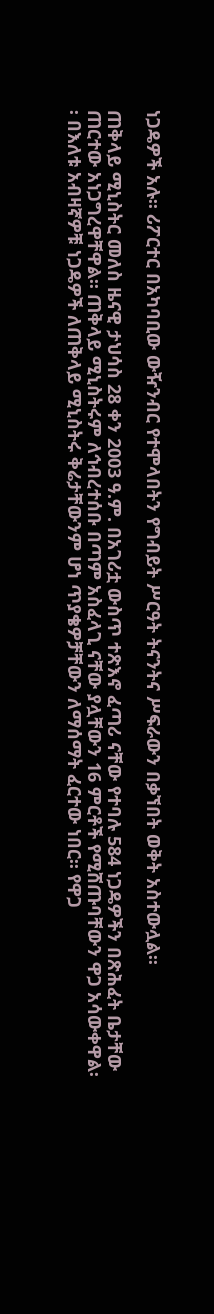ነጋዴዎች አሉ፡፡ ሪፖርተር በአካባቢው ውዥንብር የተሞላበትን የግብይት ሥርዓት ትናንትና ሥፍራውን በቃኘበት ወቅት አስተውሏል፡፡

ጠቅላይ ሚኒስትር መለስ ዜናዊ ታህሳስ 28 ቀን 2003 ዓ.ም. በአገሪቷ ውስጥ ተጽእኖ ፈጣሪ ናቸው የተባሉ 584 ነጋዴዎችን በጽሕፈት ቤታቸው ጠርተው አነጋግረዋቸዋል፡፡ ጠቅላይ ሚኒስትሩም ለኅብረተሰቡ በጣም አስፈላጊ ናቸው ያሏቸውን 16 ምርቶች የሚሸጡባቸውን ዋጋ አሳውቀዋል፡፡ በእለቱ አብዛኛዎቹ ነጋዴዎች ለጠቅላይ ሚኒስትሩ ቅሬታቸውንም ሆነ ጥያቄዎቻቸውን ለማሰማት ፈርተው ነበር፡፡ የዋጋ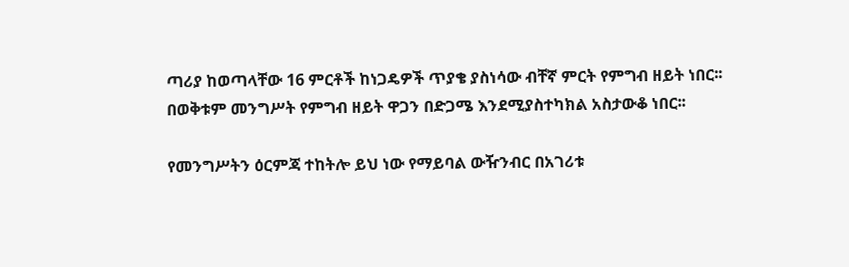ጣሪያ ከወጣላቸው 16 ምርቶች ከነጋዴዎች ጥያቄ ያስነሳው ብቸኛ ምርት የምግብ ዘይት ነበር፡፡ በወቅቱም መንግሥት የምግብ ዘይት ዋጋን በድጋሜ እንደሚያስተካክል አስታውቆ ነበር፡፡

የመንግሥትን ዕርምጃ ተከትሎ ይህ ነው የማይባል ውዥንብር በአገሪቱ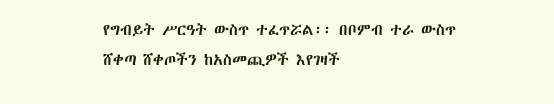የግብይት ሥርዓት ውስጥ ተፈጥሯል፡፡ በቦምብ ተራ ውስጥ ሸቀጣ ሸቀጦችን ከአስመጪዎች እየገዛች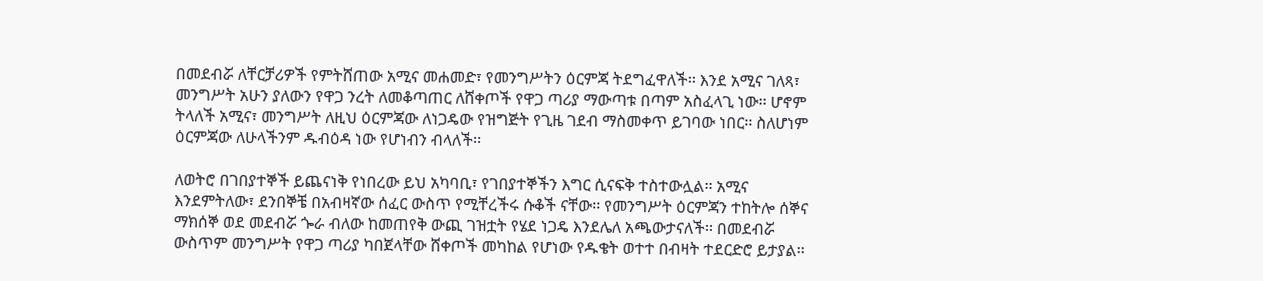በመደብሯ ለቸርቻሪዎች የምትሸጠው አሚና መሐመድ፣ የመንግሥትን ዕርምጃ ትደግፈዋለች፡፡ እንደ አሚና ገለጻ፣ መንግሥት አሁን ያለውን የዋጋ ንረት ለመቆጣጠር ለሸቀጦች የዋጋ ጣሪያ ማውጣቱ በጣም አስፈላጊ ነው፡፡ ሆኖም ትላለች አሚና፣ መንግሥት ለዚህ ዕርምጃው ለነጋዴው የዝግጅት የጊዜ ገደብ ማስመቀጥ ይገባው ነበር፡፡ ስለሆነም ዕርምጃው ለሁላችንም ዱብዕዳ ነው የሆነብን ብላለች፡፡

ለወትሮ በገበያተኞች ይጨናነቅ የነበረው ይህ አካባቢ፣ የገበያተኞችን እግር ሲናፍቅ ተስተውሏል፡፡ አሚና እንደምትለው፣ ደንበኞቼ በአብዛኛው ሰፈር ውስጥ የሚቸረችሩ ሱቆች ናቸው፡፡ የመንግሥት ዕርምጃን ተከትሎ ሰኞና ማክሰኞ ወደ መደብሯ ጐራ ብለው ከመጠየቅ ውጪ ገዝቷት የሄደ ነጋዴ እንደሌለ አጫውታናለች፡፡ በመደብሯ ውስጥም መንግሥት የዋጋ ጣሪያ ካበጀላቸው ሸቀጦች መካከል የሆነው የዱቄት ወተተ በብዛት ተደርድሮ ይታያል፡፡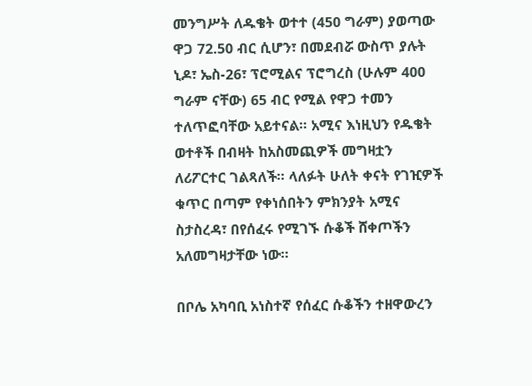መንግሥት ለዱቄት ወተተ (450 ግራም) ያወጣው ዋጋ 72.50 ብር ሲሆን፣ በመደብሯ ውስጥ ያሉት ኒዶ፣ ኤስ-26፣ ፕሮሚልና ፕሮግረስ (ሁሉም 400 ግራም ናቸው) 65 ብር የሚል የዋጋ ተመን ተለጥፎባቸው አይተናል፡፡ አሚና እነዚህን የዱቄት ወተቶች በብዛት ከአስመጪዎች መግዛቷን ለሪፖርተር ገልጻለች፡፡ ላለፉት ሁለት ቀናት የገዢዎች ቁጥር በጣም የቀነሰበትን ምክንያት አሚና ስታስረዳ፣ በየሰፈሩ የሚገኙ ሱቆች ሸቀጦችን አለመግዛታቸው ነው፡፡

በቦሌ አካባቢ አነስተኛ የሰፈር ሱቆችን ተዘዋውረን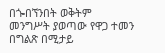በጐበኘንበት ወቅትም መንግሥት ያወጣው የዋጋ ተመን በግልጽ በሚታይ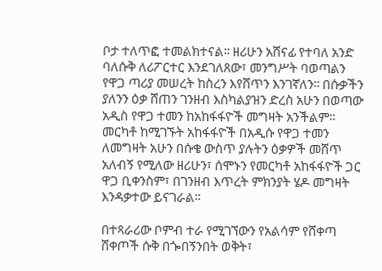ቦታ ተለጥፎ ተመልክተናል፡፡ ዘሪሁን አሸናፊ የተባለ አንድ ባለሱቅ ለሪፖርተር እንደገለጸው፣ መንግሥት ባወጣልን የዋጋ ጣሪያ መሠረት ከስረን እየሸጥን እንገኛለን፡፡ በሱቃችን ያለንን ዕቃ ሸጠን ገንዘብ እስካልያዝን ድረስ አሁን በወጣው አዲስ የዋጋ ተመን ከአከፋፋዮች መግዛት አንችልም፡፡ መርካቶ ከሚገኙት አከፋፋዮች በአዲሱ የዋጋ ተመን ለመግዛት አሁን በሱቄ ውስጥ ያሉትን ዕቃዎች መሸጥ አለብኝ የሚለው ዘሪሁን፣ ሰሞኑን የመርካቶ አከፋፋዮች ጋር ዋጋ ቢቀንስም፣ በገንዘብ እጥረት ምክንያት ሄዶ መግዛት እንዳቃተው ይናገራል፡፡

በተጻራሪው ቦምብ ተራ የሚገኘውን የአልሳም የሸቀጣ ሸቀጦች ሱቅ በጐበኝንበት ወቅት፣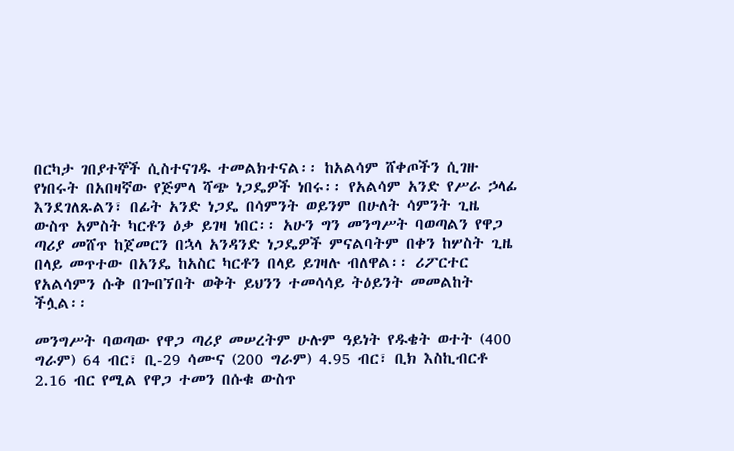በርካታ ገበያተኞች ሲስተናገዱ ተመልክተናል፡፡ ከአልሳም ሸቀጦችን ሲገዙ የነበሩት በአበዛኛው የጅምላ ሻጭ ነጋዴዎች ነበሩ፡፡ የአልሳም አንድ የሥራ ኃላፊ እንደገለጹልን፣ በፊት አንድ ነጋዴ በሳምንት ወይንም በሁለት ሳምንት ጊዜ ውስጥ አምስት ካርቶን ዕቃ ይገዛ ነበር፡፡ አሁን ግን መንግሥት ባወጣልን የዋጋ ጣሪያ መሸጥ ከጀመርን በኋላ አንዳንድ ነጋዴዎች ምናልባትም በቀን ከሦስት ጊዜ በላይ መጥተው በአንዴ ከአስር ካርቶን በላይ ይገዛሉ ብለዋል፡፡ ሪፖርተር የአልሳምን ሱቅ በጐበኘበት ወቅት ይህንን ተመሳሳይ ትዕይንት መመልከት ችሏል፡፡

መንግሥት ባወጣው የዋጋ ጣሪያ መሠረትም ሁሉም ዓይነት የዱቄት ወተት (400 ግራም) 64 ብር፣ ቢ-29 ሳሙና (200 ግራም) 4.95 ብር፣ ቢክ እስኪብርቶ 2.16 ብር የሚል የዋጋ ተመን በሱቁ ውስጥ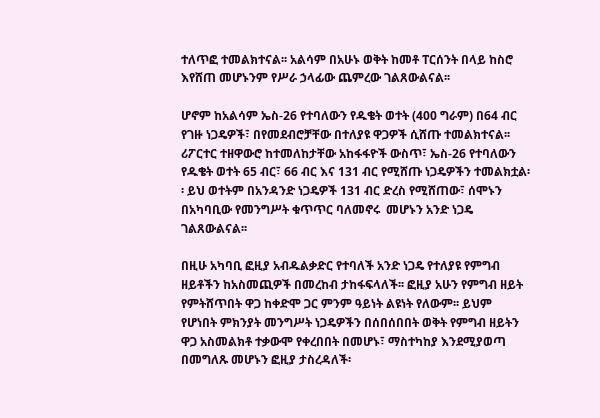ተለጥፎ ተመልክተናል፡፡ አልሳም በአሁኑ ወቅት ከመቶ ፐርሰንት በላይ ከስሮ እየሸጠ መሆኑንም የሥራ ኃላፊው ጨምረው ገልጸውልናል፡፡

ሆኖም ከአልሳም ኤስ-26 የተባለውን የዱቄት ወተት (400 ግራም) በ64 ብር የገዙ ነጋዴዎች፣ በየመደብሮቻቸው በተለያዩ ዋጋዎች ሲሸጡ ተመልክተናል፡፡ ሪፖርተር ተዘዋውሮ ከተመለከታቸው አከፋፋዮች ውስጥ፣ ኤስ-26 የተባለውን የዱቄት ወተት 65 ብር፣ 66 ብር እና 131 ብር የሚሸጡ ነጋዴዎችን ተመልክቷል፡፡ ይህ ወተትም በአንዳንድ ነጋዴዎች 131 ብር ድረስ የሚሸጠው፣ ሰሞኑን በአካባቢው የመንግሥት ቁጥጥር ባለመኖሩ  መሆኑን አንድ ነጋዴ ገልጸውልናል፡፡

በዚሁ አካባቢ ፎዚያ አብዱልቃድር የተባለች አንድ ነጋዴ የተለያዩ የምግብ ዘይቶችን ከአስመጪዎች በመረከብ ታከፋፍላለች፡፡ ፎዚያ አሁን የምግብ ዘይት የምትሸጥበት ዋጋ ከቀድሞ ጋር ምንም ዓይነት ልዩነት የለውም፡፡ ይህም የሆነበት ምክንያት መንግሥት ነጋዴዎችን በሰበሰበበት ወቅት የምግብ ዘይትን ዋጋ አስመልክቶ ተቃውሞ የቀረበበት በመሆኑ፣ ማስተካከያ እንደሚያወጣ በመግለጹ መሆኑን ፎዚያ ታስረዳለች፡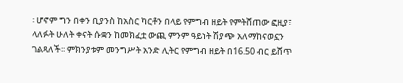፡ ሆኖም ግን በቀን ቢያንስ ከአስር ካርቶን በላይ የምግብ ዘይት የምትሸጠው ፎዚያ፣ ላለፉት ሁለት ቀናት ሱቋን ከመክፈቷ ውጪ ምንም ዓይነት ሽያጭ አለማከናወኗን ገልጻለች፡፡ ምክንያቱም መንግሥት አንድ ሊትር የምግብ ዘይት በ16.50 ብር ይሸጥ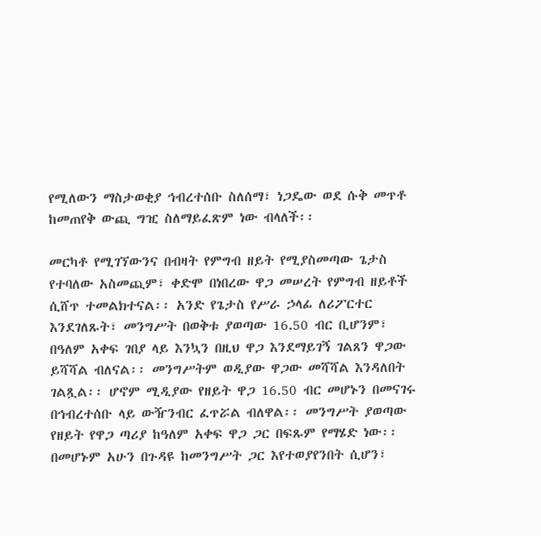የሚለውን ማስታወቂያ ኅብረተሰቡ ስለሰማ፣ ነጋዴው ወደ ሱቅ መጥቶ ከመጠየቅ ውጪ ግዢ ስለማይፈጽም ነው ብላለች፡፡

መርካቶ የሚገኘውንና በብዛት የምግብ ዘይት የሚያስመጣው ጌታስ የተባለው አስመጪም፣ ቀድሞ በነበረው ዋጋ መሠረት የምግብ ዘይቶች ሲሸጥ ተመልክተናል፡፡ አንድ የጌታስ የሥራ ኃላፊ ለሪፖርተር እንደገለጹት፣ መንግሥት በወቅቱ ያወጣው 16.50 ብር ቢሆንም፣ በዓለም አቀፍ ገበያ ላይ እንኳን በዚህ ዋጋ እንደማይገኝ ገልጸን ዋጋው ይሻሻል ብለናል፡፡ መንግሥትም ወዲያው ዋጋው መሻሻል እንዳለበት ገልጿል፡፡ ሆኖም ሚዲያው የዘይት ዋጋ 16.50 ብር መሆኑን በመናገሩ በኅብረተሰቡ ላይ ውዥንብር ፈጥሯል ብለዋል፡፡ መንግሥት ያወጣው የዘይት የዋጋ ጣሪያ ከዓለም አቀፍ ዋጋ ጋር በፍጹም የማሄድ ነው፡፡ በመሆኑም አሁን በጉዳዩ ከመንግሥት ጋር እየተወያየንበት ሲሆን፣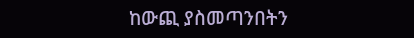ከውጪ ያስመጣንበትን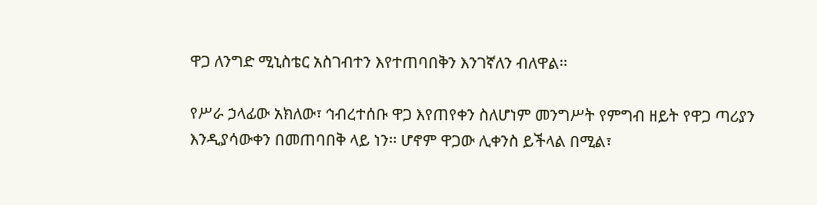ዋጋ ለንግድ ሚኒስቴር አስገብተን እየተጠባበቅን እንገኛለን ብለዋል፡፡

የሥራ ኃላፊው አክለው፣ ኅብረተሰቡ ዋጋ እየጠየቀን ስለሆነም መንግሥት የምግብ ዘይት የዋጋ ጣሪያን እንዲያሳውቀን በመጠባበቅ ላይ ነን፡፡ ሆኖም ዋጋው ሊቀንስ ይችላል በሚል፣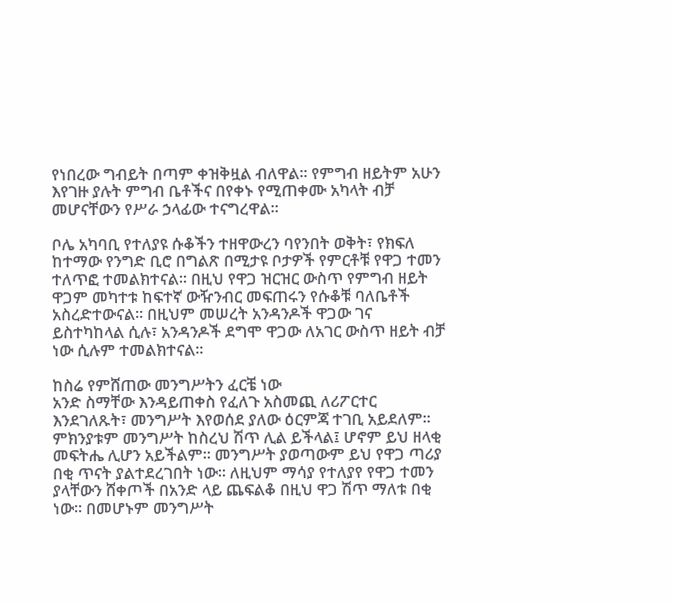የነበረው ግብይት በጣም ቀዝቅዟል ብለዋል፡፡ የምግብ ዘይትም አሁን እየገዙ ያሉት ምግብ ቤቶችና በየቀኑ የሚጠቀሙ አካላት ብቻ መሆናቸውን የሥራ ኃላፊው ተናግረዋል፡፡

ቦሌ አካባቢ የተለያዩ ሱቆችን ተዘዋውረን ባየንበት ወቅት፣ የክፍለ ከተማው የንግድ ቢሮ በግልጽ በሚታዩ ቦታዎች የምርቶቹ የዋጋ ተመን ተለጥፎ ተመልክተናል፡፡ በዚህ የዋጋ ዝርዝር ውስጥ የምግብ ዘይት ዋጋም መካተቱ ከፍተኛ ውዥንብር መፍጠሩን የሱቆቹ ባለቤቶች አስረድተውናል፡፡ በዚህም መሠረት አንዳንዶች ዋጋው ገና ይስተካከላል ሲሉ፣ አንዳንዶች ደግሞ ዋጋው ለአገር ውስጥ ዘይት ብቻ ነው ሲሉም ተመልክተናል፡፡

ከስሬ የምሸጠው መንግሥትን ፈርቼ ነው
አንድ ስማቸው እንዳይጠቀስ የፈለጉ አስመጪ ለሪፖርተር እንደገለጹት፣ መንግሥት እየወሰደ ያለው ዕርምጃ ተገቢ አይደለም፡፡ ምክንያቱም መንግሥት ከስረህ ሽጥ ሊል ይችላል፤ ሆኖም ይህ ዘላቂ መፍትሔ ሊሆን አይችልም፡፡ መንግሥት ያወጣውም ይህ የዋጋ ጣሪያ በቂ ጥናት ያልተደረገበት ነው፡፡ ለዚህም ማሳያ የተለያየ የዋጋ ተመን ያላቸውን ሸቀጦች በአንድ ላይ ጨፍልቆ በዚህ ዋጋ ሽጥ ማለቱ በቂ ነው፡፡ በመሆኑም መንግሥት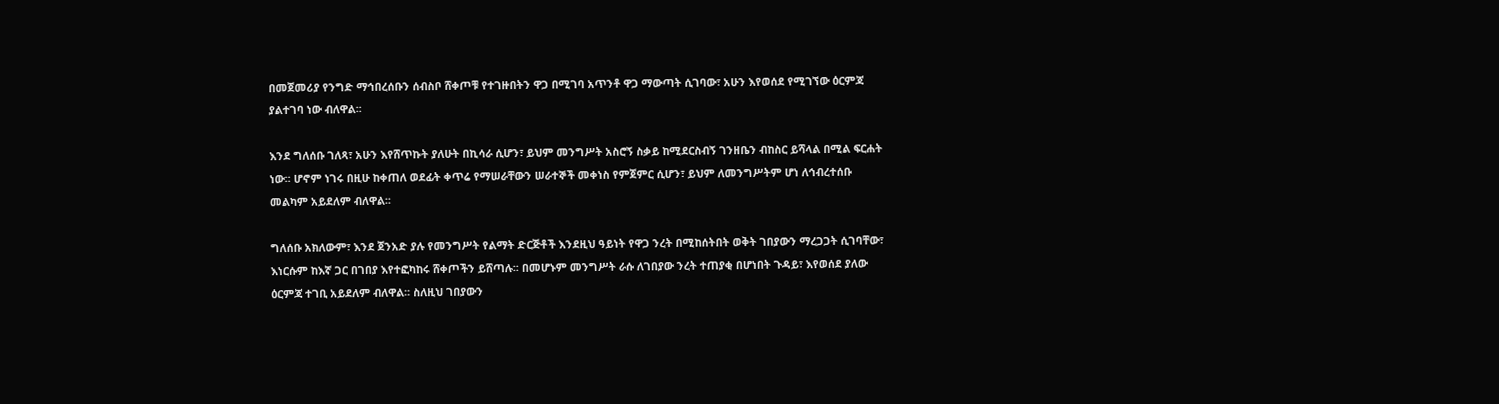በመጀመሪያ የንግድ ማኅበረሰቡን ሰብስቦ ሸቀጦቹ የተገዙበትን ዋጋ በሚገባ አጥንቶ ዋጋ ማውጣት ሲገባው፣ አሁን እየወሰደ የሚገኘው ዕርምጃ ያልተገባ ነው ብለዋል፡፡

እንደ ግለሰቡ ገለጻ፣ አሁን እየሸጥኩት ያለሁት በኪሳራ ሲሆን፣ ይህም መንግሥት አስሮኝ ስቃይ ከሚደርስብኝ ገንዘቤን ብከስር ይሻላል በሚል ፍርሐት ነው፡፡ ሆኖም ነገሩ በዚሁ ከቀጠለ ወደፊት ቀጥሬ የማሠራቸውን ሠራተኞች መቀነስ የምጀምር ሲሆን፣ ይህም ለመንግሥትም ሆነ ለኅብረተሰቡ መልካም አይደለም ብለዋል፡፡

ግለሰቡ አክለውም፣ እንደ ጀንአድ ያሉ የመንግሥት የልማት ድርጅቶች እንደዚህ ዓይነት የዋጋ ንረት በሚከሰትበት ወቅት ገበያውን ማረጋጋት ሲገባቸው፣ እነርሱም ከእኛ ጋር በገበያ እየተፎካከሩ ሸቀጦችን ይሸጣሉ፡፡ በመሆኑም መንግሥት ራሱ ለገበያው ንረት ተጠያቂ በሆነበት ጉዳይ፣ እየወሰደ ያለው ዕርምጃ ተገቢ አይደለም ብለዋል፡፡ ስለዚህ ገበያውን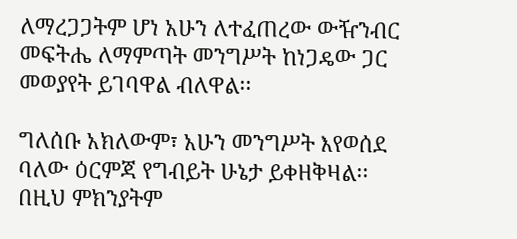ለማረጋጋትም ሆነ አሁን ለተፈጠረው ውዥንብር መፍትሔ ለማምጣት መንግሥት ከነጋዴው ጋር መወያየት ይገባዋል ብለዋል፡፡

ግለሰቡ አክለውም፣ አሁን መንግሥት እየወሰደ ባለው ዕርምጃ የግብይት ሁኔታ ይቀዘቅዛል፡፡ በዚህ ምክንያትም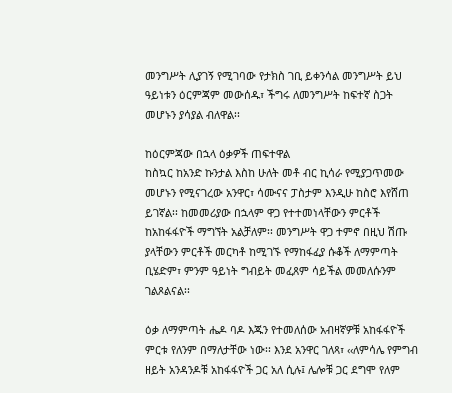መንግሥት ሊያገኝ የሚገባው የታክስ ገቢ ይቀንሳል መንግሥት ይህ ዓይነቱን ዕርምጃም መውሰዱ፣ ችግሩ ለመንግሥት ከፍተኛ ስጋት መሆኑን ያሳያል ብለዋል፡፡

ከዕርምጃው በኋላ ዕቃዎች ጠፍተዋል
ከስኳር ከአንድ ኩንታል እስከ ሁለት መቶ ብር ኪሳራ የሚያጋጥመው መሆኑን የሚናገረው አንዋር፣ ሳሙናና ፓስታም እንዲሁ ከስሮ እየሸጠ ይገኛል፡፡ ከመመሪያው በኋላም ዋጋ የተተመነላቸውን ምርቶች ከአከፋፋዮች ማግኘት አልቻለም፡፡ መንግሥት ዋጋ ተምኖ በዚህ ሽጡ ያላቸውን ምርቶች መርካቶ ከሚገኙ የማከፋፈያ ሱቆች ለማምጣት ቢሄድም፣ ምንም ዓይነት ግብይት መፈጸም ሳይችል መመለሱንም ገልጾልናል፡፡

ዕቃ ለማምጣት ሔዶ ባዶ እጁን የተመለሰው አብዛኛዎቹ አከፋፋዮች ምርቱ የለንም በማለታቸው ነው፡፡ እንደ አንዋር ገለጻ፣ ‹‹ለምሳሌ የምግብ ዘይት አንዳንዶቹ አከፋፋዮች ጋር አለ ሲሉ፤ ሌሎቹ ጋር ደግሞ የለም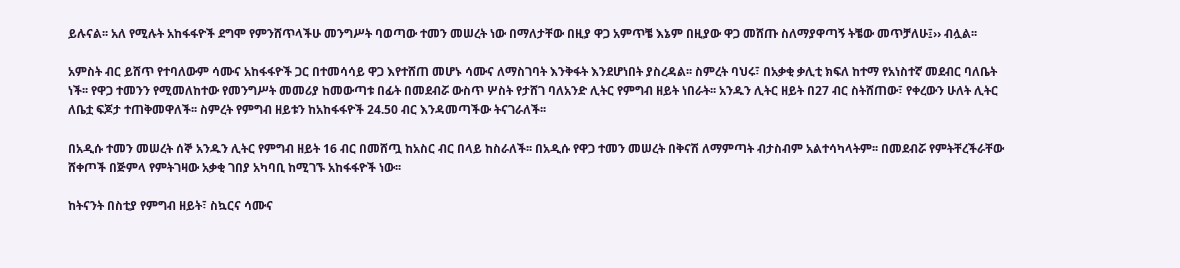ይሉናል፡፡ አለ የሚሉት አከፋፋዮች ደግሞ የምንሸጥላችሁ መንግሥት ባወጣው ተመን መሠረት ነው በማለታቸው በዚያ ዋጋ አምጥቼ እኔም በዚያው ዋጋ መሸጡ ስለማያዋጣኝ ትቼው መጥቻለሁ፤›› ብሏል፡፡

አምስት ብር ይሸጥ የተባለውም ሳሙና አከፋፋዮች ጋር በተመሳሳይ ዋጋ እየተሸጠ መሆኑ ሳሙና ለማስገባት እንቅፋት እንደሆነበት ያስረዳል፡፡ ስምረት ባህሩ፣ በአቃቂ ቃሊቲ ክፍለ ከተማ የአነስተኛ መደብር ባለቤት ነች፡፡ የዋጋ ተመንን የሚመለከተው የመንግሥት መመሪያ ከመውጣቱ በፊት በመደብሯ ውስጥ ሦስት የታሸገ ባለአንድ ሊትር የምግብ ዘይት ነበራት፡፡ አንዱን ሊትር ዘይት በ27 ብር ስትሸጠው፣ የቀረውን ሁለት ሊትር ለቤቷ ፍጆታ ተጠቅመዋለች፡፡ ስምረት የምግብ ዘይቱን ከአከፋፋዮች 24.50 ብር እንዳመጣችው ትናገራለች፡፡

በአዲሱ ተመን መሠረት ሰኞ አንዱን ሊትር የምግብ ዘይት 16 ብር በመሸጧ ከአስር ብር በላይ ከስራለች፡፡ በአዲሱ የዋጋ ተመን መሠረት በቅናሽ ለማምጣት ብታስብም አልተሳካላትም፡፡ በመደብሯ የምትቸረችራቸው ሸቀጦች በጅምላ የምትገዛው አቃቂ ገበያ አካባቢ ከሚገኙ አከፋፋዮች ነው፡፡

ከትናንት በስቲያ የምግብ ዘይት፣ ስኳርና ሳሙና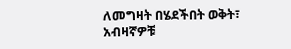ለመግዛት በሄደችበት ወቅት፣ አብዛኛዎቹ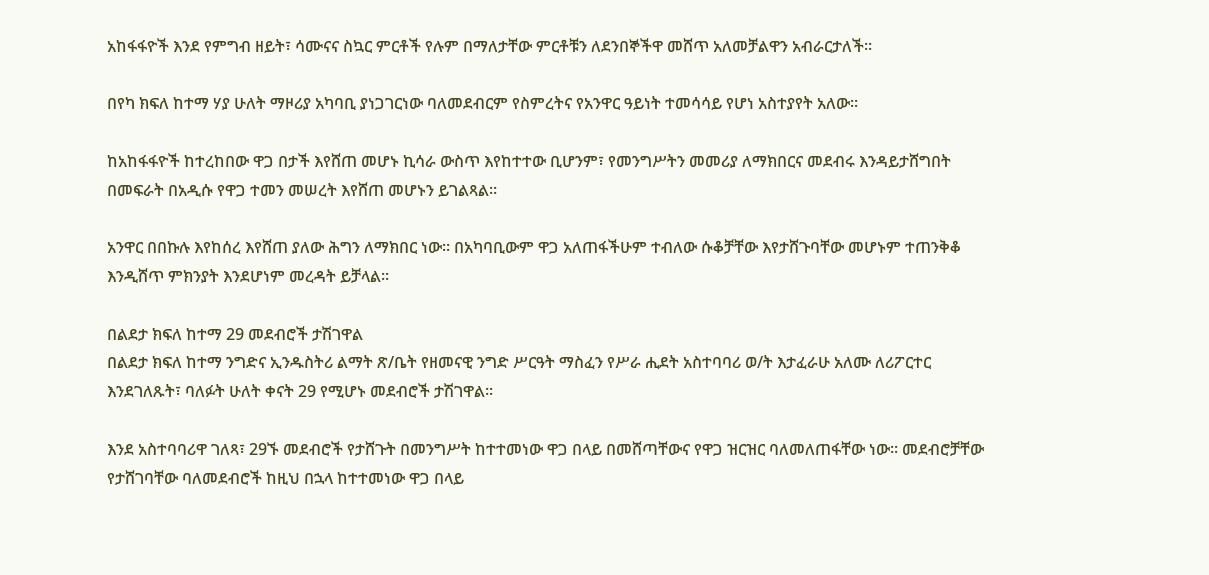አከፋፋዮች እንደ የምግብ ዘይት፣ ሳሙናና ስኳር ምርቶች የሉም በማለታቸው ምርቶቹን ለደንበኞችዋ መሸጥ አለመቻልዋን አብራርታለች፡፡

በየካ ክፍለ ከተማ ሃያ ሁለት ማዞሪያ አካባቢ ያነጋገርነው ባለመደብርም የስምረትና የአንዋር ዓይነት ተመሳሳይ የሆነ አስተያየት አለው፡፡

ከአከፋፋዮች ከተረከበው ዋጋ በታች እየሸጠ መሆኑ ኪሳራ ውስጥ እየከተተው ቢሆንም፣ የመንግሥትን መመሪያ ለማክበርና መደብሩ እንዳይታሸግበት በመፍራት በአዲሱ የዋጋ ተመን መሠረት እየሸጠ መሆኑን ይገልጻል፡፡

አንዋር በበኩሉ እየከሰረ እየሸጠ ያለው ሕግን ለማክበር ነው፡፡ በአካባቢውም ዋጋ አለጠፋችሁም ተብለው ሱቆቻቸው እየታሸጉባቸው መሆኑም ተጠንቅቆ እንዲሸጥ ምክንያት እንደሆነም መረዳት ይቻላል፡፡

በልደታ ክፍለ ከተማ 29 መደብሮች ታሽገዋል
በልደታ ክፍለ ከተማ ንግድና ኢንዱስትሪ ልማት ጽ/ቤት የዘመናዊ ንግድ ሥርዓት ማስፈን የሥራ ሒደት አስተባባሪ ወ/ት እታፈራሁ አለሙ ለሪፖርተር እንደገለጹት፣ ባለፉት ሁለት ቀናት 29 የሚሆኑ መደብሮች ታሽገዋል፡፡

እንደ አስተባባሪዋ ገለጻ፣ 29ኙ መደብሮች የታሸጉት በመንግሥት ከተተመነው ዋጋ በላይ በመሸጣቸውና የዋጋ ዝርዝር ባለመለጠፋቸው ነው፡፡ መደብሮቻቸው የታሸገባቸው ባለመደብሮች ከዚህ በኋላ ከተተመነው ዋጋ በላይ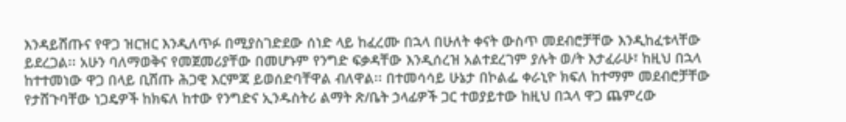እንዳይሸጡና የዋጋ ዝርዝር እንዲለጥፉ በሚያስገድደው ሰነድ ላይ ከፈረሙ በኋላ በሁለት ቀናት ውስጥ መደብሮቻቸው እንዲከፈቱላቸው ይደረጋል፡፡ አሁን ባለማወቅና የመጀመሪያቸው በመሆኑም የንግድ ፍቃዳቸው እንዲሰረዝ አልተደረገም ያሉት ወ/ት እታፈራሁ፣ ከዚህ በኋላ ከተተመነው ዋጋ በላይ ቢሸጡ ሕጋዊ እርምጃ ይወሰድባቸዋል ብለዋል፡፡ በተመሳሳይ ሁኔታ በኮልፌ ቀራኒዮ ክፍለ ከተማም መደብሮቻቸው የታሸጉባቸው ነጋዴዎች ከክፍለ ከተው የንግድና ኢንዱስትሪ ልማት ጽ/ቤት ኃላፊዎች ጋር ተወያይተው ከዚህ በኋላ ዋጋ ጨምረው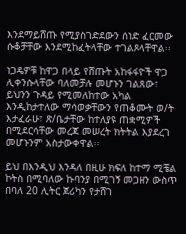እንደማይሸጡ የሚያስገድደውን ሰነድ ፈርመው ሱቆቻቸው እንደሚከፈትላቸው ተገልጾላቸዋል፡፡

ነጋዴዎቹ ከዋጋ በላይ የሸጡት አከፋፋዮች ዋጋ ሊቀንሱላቸው ባለመቻሉ መሆኑን ገልጸው፣ ይህንን ጉዳይ የሚመለከተው አካል እንዲከታተለው ማሳወቃቸውን የጠቆሙት ወ/ት እታፈራሁ፣ ጽ/ቤታቸው ከተለያዩ ጠቋሚዎች በሚደርሳቸው መረጃ መሠረት ክትትል እያደረገ መሆኑንም አስታውቀዋል፡፡

ይህ በእንዲህ እንዳለ በዚሁ ክፍለ ከተማ ሚቼል ኮትስ በሚባለው ኩባንያ በሚገኝ መጋዘን ውስጥ በባለ 20 ሊትር ጀሪካን የታሸገ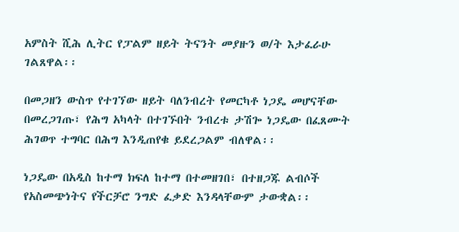አምስት ሺሕ ሊትር የፓልም ዘይት ትናንት መያዙን ወ/ት እታፈራሁ ገልጸዋል፡፡

በመጋዘን ውስጥ የተገኘው ዘይት ባለንብረት የመርካቶ ነጋዴ መሆናቸው በመረጋገጡ፣ የሕግ አካላት በተገኙበት ንብረቱ ታሽጐ ነጋዴው በፈጸሙት ሕገወጥ ተግባር በሕግ እንዲጠየቁ ይደረጋልም ብለዋል፡፡

ነጋዴው በአዲስ ከተማ ክፍለ ከተማ በተመዘገበ፣ በተዘጋጁ ልብሶች የአስመጭነትና የችርቻሮ ንግድ ፈቃድ እንዳላቸውም ታውቋል፡፡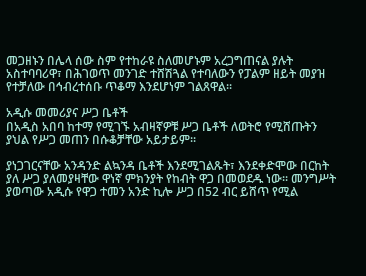መጋዘኑን በሌላ ሰው ስም የተከራዩ ስለመሆኑም አረጋግጠናል ያሉት አስተባባሪዋ፣ በሕገወጥ መንገድ ተሸሽጓል የተባለውን የፓልም ዘይት መያዝ የተቻለው በኅብረተሰቡ ጥቆማ እንደሆነም ገልጸዋል፡፡

አዲሱ መመሪያና ሥጋ ቤቶች
በአዲስ አበባ ከተማ የሚገኙ አብዛኛዎቹ ሥጋ ቤቶች ለወትሮ የሚሸጡትን ያህል የሥጋ መጠን በሱቆቻቸው አይታይም፡፡

ያነጋገርናቸው አንዳንድ ልኳንዳ ቤቶች እንደሚገልጹት፣ እንደቀድሞው በርከት ያለ ሥጋ ያለመያዛቸው ዋነኛ ምክንያት የከብት ዋጋ በመወደዱ ነው፡፡ መንግሥት ያወጣው አዲሱ የዋጋ ተመን አንድ ኪሎ ሥጋ በ52 ብር ይሸጥ የሚል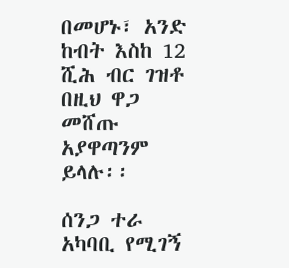በመሆኑ፣ አንድ ከብት እስከ 12 ሺሕ ብር ገዝቶ በዚህ ዋጋ መሸጡ አያዋጣንም ይላሉ፡፡

ሰንጋ ተራ አካባቢ የሚገኝ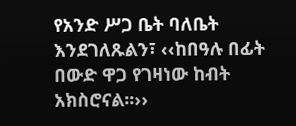የአንድ ሥጋ ቤት ባለቤት እንደገለጹልን፣ ‹‹ከበዓሉ በፊት በውድ ዋጋ የገዛነው ከብት አክስሮናል፡፡››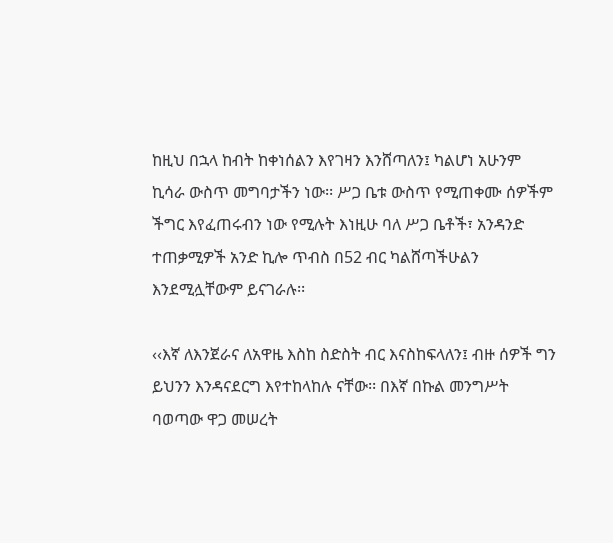ከዚህ በኋላ ከብት ከቀነሰልን እየገዛን እንሸጣለን፤ ካልሆነ አሁንም ኪሳራ ውስጥ መግባታችን ነው፡፡ ሥጋ ቤቱ ውስጥ የሚጠቀሙ ሰዎችም ችግር እየፈጠሩብን ነው የሚሉት እነዚሁ ባለ ሥጋ ቤቶች፣ አንዳንድ ተጠቃሚዎች አንድ ኪሎ ጥብስ በ52 ብር ካልሸጣችሁልን እንደሚሏቸውም ይናገራሉ፡፡

‹‹እኛ ለእንጀራና ለአዋዜ እስከ ስድስት ብር እናስከፍላለን፤ ብዙ ሰዎች ግን ይህንን እንዳናደርግ እየተከላከሉ ናቸው፡፡ በእኛ በኩል መንግሥት ባወጣው ዋጋ መሠረት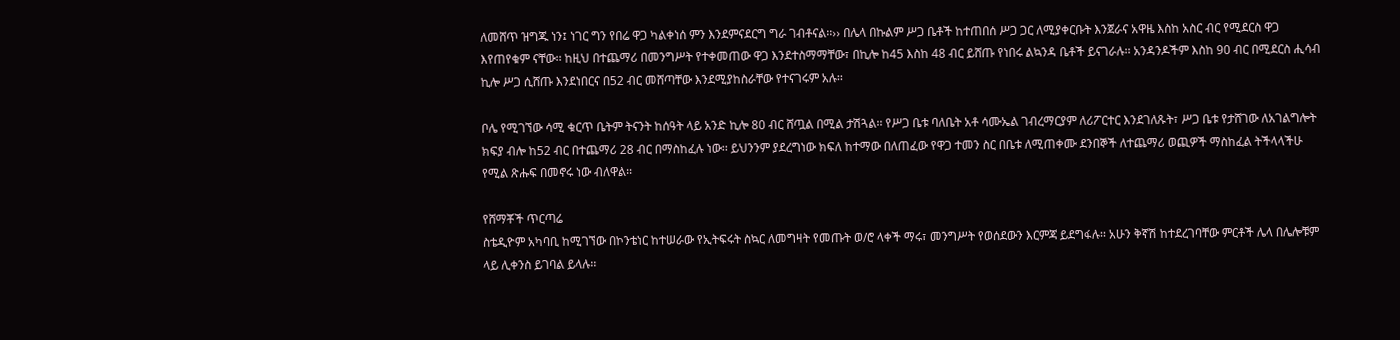ለመሸጥ ዝግጁ ነን፤ ነገር ግን የበሬ ዋጋ ካልቀነሰ ምን እንደምናደርግ ግራ ገብቶናል፡፡›› በሌላ በኩልም ሥጋ ቤቶች ከተጠበሰ ሥጋ ጋር ለሚያቀርቡት እንጀራና አዋዜ እስከ አስር ብር የሚደርስ ዋጋ እየጠየቁም ናቸው፡፡ ከዚህ በተጨማሪ በመንግሥት የተቀመጠው ዋጋ እንደተስማማቸው፣ በኪሎ ከ45 እስከ 48 ብር ይሸጡ የነበሩ ልኳንዳ ቤቶች ይናገራሉ፡፡ አንዳንዶችም እስከ 90 ብር በሚደርስ ሒሳብ ኪሎ ሥጋ ሲሸጡ እንደነበርና በ52 ብር መሸጣቸው እንደሚያከስራቸው የተናገሩም አሉ፡፡

ቦሌ የሚገኘው ሳሚ ቁርጥ ቤትም ትናንት ከሰዓት ላይ አንድ ኪሎ 80 ብር ሸጧል በሚል ታሽጓል፡፡ የሥጋ ቤቱ ባለቤት አቶ ሳሙኤል ገብረማርያም ለሪፖርተር እንደገለጹት፣ ሥጋ ቤቱ የታሸገው ለአገልግሎት ክፍያ ብሎ ከ52 ብር በተጨማሪ 28 ብር በማስከፈሉ ነው፡፡ ይህንንም ያደረግነው ክፍለ ከተማው በለጠፈው የዋጋ ተመን ስር በቤቱ ለሚጠቀሙ ደንበኞች ለተጨማሪ ወጪዎች ማስከፈል ትችላላችሁ የሚል ጽሑፍ በመኖሩ ነው ብለዋል፡፡

የሸማቾች ጥርጣሬ
ስቴዲዮም አካባቢ ከሚገኘው በኮንቴነር ከተሠራው የኢትፍሩት ስኳር ለመግዛት የመጡት ወ/ሮ ላቀች ማሩ፣ መንግሥት የወሰደውን እርምጃ ይደግፋሉ፡፡ አሁን ቅኛሽ ከተደረገባቸው ምርቶች ሌላ በሌሎቹም ላይ ሊቀንስ ይገባል ይላሉ፡፡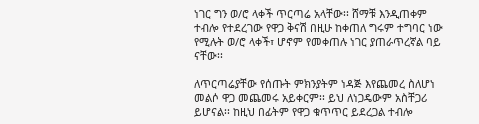ነገር ግን ወ/ሮ ላቀች ጥርጣሬ አላቸው፡፡ ሸማቹ እንዲጠቀም ተብሎ የተደረገው የዋጋ ቅናሽ በዚሁ ከቀጠለ ግሩም ተግባር ነው የሚሉት ወ/ሮ ላቀች፣ ሆኖም የመቀጠሉ ነገር ያጠራጥረኛል ባይ ናቸው፡፡

ለጥርጣሬያቸው የሰጡት ምክንያትም ነዳጅ እየጨመረ ስለሆነ መልሶ ዋጋ መጨመሩ አይቀርም፡፡ ይህ ለነጋዴውም አስቸጋሪ ይሆናል፡፡ ከዚህ በፊትም የዋጋ ቁጥጥር ይደረጋል ተብሎ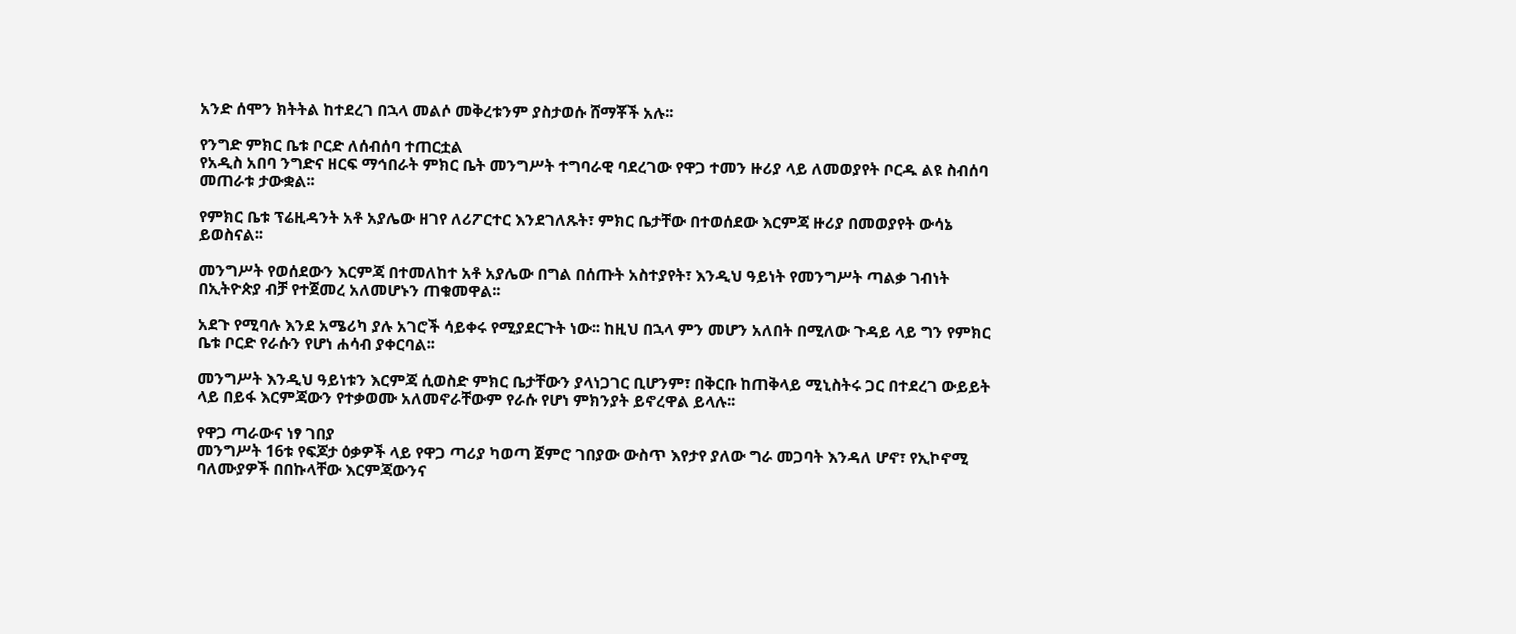አንድ ሰሞን ክትትል ከተደረገ በኋላ መልሶ መቅረቱንም ያስታወሱ ሸማቾች አሉ፡፡

የንግድ ምክር ቤቱ ቦርድ ለሰብሰባ ተጠርቷል
የአዲስ አበባ ንግድና ዘርፍ ማኅበራት ምክር ቤት መንግሥት ተግባራዊ ባደረገው የዋጋ ተመን ዙሪያ ላይ ለመወያየት ቦርዱ ልዩ ስብሰባ መጠራቱ ታውቋል፡፡

የምክር ቤቱ ፕሬዚዳንት አቶ አያሌው ዘገየ ለሪፖርተር እንደገለጹት፣ ምክር ቤታቸው በተወሰደው እርምጃ ዙሪያ በመወያየት ውሳኔ ይወስናል፡፡

መንግሥት የወሰደውን እርምጃ በተመለከተ አቶ አያሌው በግል በሰጡት አስተያየት፣ እንዲህ ዓይነት የመንግሥት ጣልቃ ገብነት በኢትዮጵያ ብቻ የተጀመረ አለመሆኑን ጠቁመዋል፡፡

አደጉ የሚባሉ እንደ አሜሪካ ያሉ አገሮች ሳይቀሩ የሚያደርጉት ነው፡፡ ከዚህ በኋላ ምን መሆን አለበት በሚለው ጉዳይ ላይ ግን የምክር ቤቱ ቦርድ የራሱን የሆነ ሐሳብ ያቀርባል፡፡

መንግሥት እንዲህ ዓይነቱን እርምጃ ሲወስድ ምክር ቤታቸውን ያላነጋገር ቢሆንም፣ በቅርቡ ከጠቅላይ ሚኒስትሩ ጋር በተደረገ ውይይት ላይ በይፋ እርምጃውን የተቃወሙ አለመኖራቸውም የራሱ የሆነ ምክንያት ይኖረዋል ይላሉ፡፡

የዋጋ ጣራውና ነፃ ገበያ
መንግሥት 16ቱ የፍጆታ ዕቃዎች ላይ የዋጋ ጣሪያ ካወጣ ጀምሮ ገበያው ውስጥ እየታየ ያለው ግራ መጋባት እንዳለ ሆኖ፣ የኢኮኖሚ ባለሙያዎች በበኩላቸው እርምጃውንና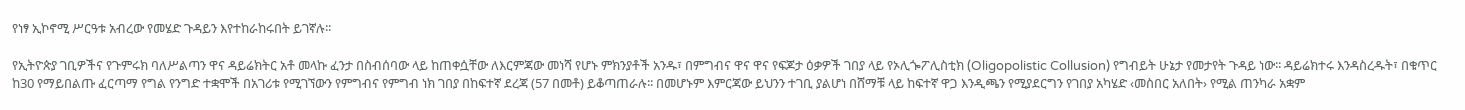የነፃ ኢኮኖሚ ሥርዓቱ አብረው የመሄድ ጉዳይን እየተከራከሩበት ይገኛሉ፡፡

የኢትዮጵያ ገቢዎችና የጉምሩክ ባለሥልጣን ዋና ዳይሬክትር አቶ መላኩ ፈንታ በስብሰባው ላይ ከጠቀሷቸው ለእርምጃው መነሻ የሆኑ ምክንያቶች አንዱ፣ በምግብና ዋና ዋና የፍጆታ ዕቃዎች ገበያ ላይ የኦሊጐፖሊስቲክ (Oligopolistic Collusion) የግብይት ሁኔታ የመታየት ጉዳይ ነው፡፡ ዳይሬክተሩ እንዳስረዱት፣ በቁጥር ከ30 የማይበልጡ ፈርጣማ የግል የንግድ ተቋሞች በአገሪቱ የሚገኘውን የምግብና የምግብ ነክ ገበያ በከፍተኛ ደረጃ (57 በመቶ) ይቆጣጠራሉ፡፡ በመሆኑም እምርጃው ይህንን ተገቢ ያልሆነ በሸማቹ ላይ ከፍተኛ ዋጋ እንዲጫን የሚያደርግን የገበያ አካሄድ ‹መስበር አለበት› የሚል ጠንካራ አቋም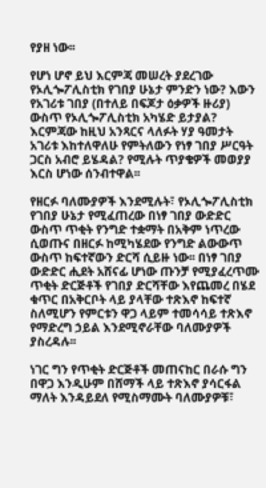የያዘ ነው፡፡

የሆነ ሆኖ ይህ እርምጃ መሠረት ያደረገው የኦሊጐፖሊስቲክ የገበያ ሁኔታ ምንድን ነው? እውን የአገሪቱ ገበያ (በተለይ በፍጆታ ዕቃዎች ዙሪያ) ውስጥ የኦሊጐፖሊስቲክ አካሄድ ይታያል? እርምጃው ከዚህ አንጻርና ላለፉት ሃያ ዓመታት አገሪቱ እከተለዋለሁ የምትለውን የነፃ ገበያ ሥርዓት ጋርስ አብሮ ይሄዳል? የሚሉት ጥያቄዎች መወያያ እርስ ሆነው ሰንብተዋል፡፡

የዘርፉ ባለሙያዎች እንደሚሉት፣ የኦሊጐፖሊስቲክ የገበያ ሁኔታ የሚፈጠረው በነፃ ገበያ ውድድር ውስጥ ጥቂት የንግድ ተቋማት በአቅም ነጥረው ሲወጡና በዘርፉ ከሚካሄደው የንግድ ልውውጥ ውስጥ ከፍተኛውን ድርሻ ሲይዙ ነው፡፡ በነፃ ገበያ ውድድር ሒደት አሸናፊ ሆነው ጡንቻ የሚያፈረጥሙ ጥቂት ድርጅቶች የገበያ ድርሻቸው እየጨመረ በሄደ ቁጥር በአቅርቦት ላይ ያላቸው ተጽእኖ ከፍተኛ ስለሚሆን የምርቱን ዋጋ ላይም ተመሳሳይ ተጽእኖ የማድረግ ኃይል እንደሚኖራቸው ባለሙያዎች ያስረዳሉ፡፡

ነገር ግን የጥቂት ድርጅቶች መጠናከር በራሱ ግን በዋጋ እንዲሁም በሸማች ላይ ተጽእኖ ያሳርፋል ማለት እንዳይደለ የሚስማሙት ባለሙያዎቹ፣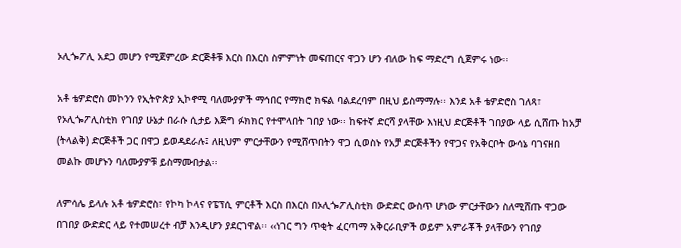ኦሊጐፖሊ አደጋ መሆን የሚጀምረው ድርጅቶቹ እርስ በእርስ ስምምነት መፍጠርና ዋጋን ሆን ብለው ከፍ ማድረግ ሲጀምሩ ነው፡፡

አቶ ቴዎድሮስ መኮንን የኢትዮጵያ ኢኮኖሚ ባለሙያዎች ማኅበር የማክሮ ክፍል ባልደረባም በዚህ ይስማማሉ፡፡ እንደ አቶ ቴዎድሮስ ገለጻ፣ የኦሊጐፖሊስቲክ የገበያ ሁኔታ በራሱ ሲታይ እጅግ ፉክክር የተሞላበት ገበያ ነው፡፡ ከፍተኛ ድርሻ ያላቸው እነዚህ ድርጅቶች ገበያው ላይ ሲሸጡ ከአቻ (ትላልቅ) ድርጅቶች ጋር በዋጋ ይወዳደራሉ፤ ለዚህም ምርታቸውን የሚሸጥበትን ዋጋ ሲወስኑ የአቻ ድርጅቶችን የዋጋና የአቅርቦት ውሳኔ ባገናዘበ መልኩ መሆኑን ባለሙያዎቹ ይስማሙበታል፡፡

ለምሳሌ ይላሉ አቶ ቴዎድሮስ፣ የኮካ ኮላና የፔፕሲ ምርቶች እርስ በእርስ በኦሊጐፖሊስቲክ ውድድር ውስጥ ሆነው ምርታቸውን ስለሚሸጡ ዋጋው በገበያ ውድድር ላይ የተመሠረተ ብቻ እንዲሆን ያደርገዋል፡፡ ‹‹ነገር ግን ጥቂት ፈርጣማ አቅርራቢዎች ወይም አምራቾች ያላቸውን የገበያ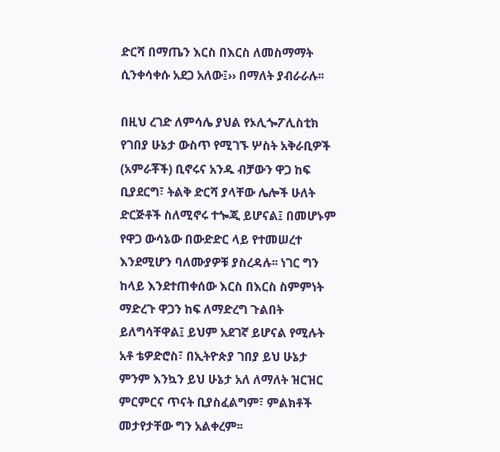ድርሻ በማጤን እርስ በእርስ ለመስማማት ሲንቀሳቀሱ አደጋ አለው፤›› በማለት ያብራራሉ፡፡

በዚህ ረገድ ለምሳሌ ያህል የኦሊጐፖሊስቲክ የገበያ ሁኔታ ውስጥ የሚገኙ ሦስት አቅራቢዎች (አምራቾች) ቢኖሩና አንዱ ብቻውን ዋጋ ከፍ ቢያደርግ፣ ትልቅ ድርሻ ያላቸው ሌሎች ሁለት ድርጅቶች ስለሚኖሩ ተጐጂ ይሆናል፤ በመሆኑም የዋጋ ውሳኔው በውድድር ላይ የተመሠረተ እንደሚሆን ባለሙያዎቹ ያስረዳሉ፡፡ ነገር ግን ከላይ እንደተጠቀሰው እርስ በእርስ ስምምነት ማድረጉ ዋጋን ከፍ ለማድረግ ጉልበት ይለግሳቸዋል፤ ይህም አደገኛ ይሆናል የሚሉት አቶ ቴዎድሮስ፣ በኢትዮጵያ ገበያ ይህ ሁኔታ ምንም እንኳን ይህ ሁኔታ አለ ለማለት ዝርዝር ምርምርና ጥናት ቢያስፈልግም፣ ምልክቶች መታየታቸው ግን አልቀረም፡፡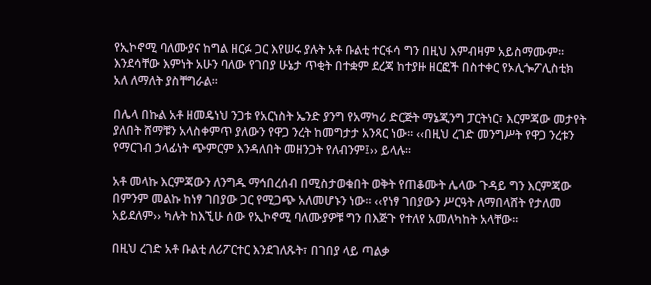የኢኮኖሚ ባለሙያና ከግል ዘርፉ ጋር እየሠሩ ያሉት አቶ ቡልቲ ተርፋሳ ግን በዚህ እምብዛም አይስማሙም፡፡ እንደሳቸው እምነት አሁን ባለው የገበያ ሁኔታ ጥቂት በተቋም ደረጃ ከተያዙ ዘርፎች በስተቀር የኦሊጐፖሊስቲክ አለ ለማለት ያስቸግራል፡፡

በሌላ በኩል አቶ ዘመዴነህ ንጋቱ የአርነስት ኤንድ ያንግ የአማካሪ ድርጅት ማኔጂንግ ፓርትነር፣ እርምጃው መታየት ያለበት ሸማቹን አላስቀምጥ ያለውን የዋጋ ንረት ከመግታታ አንጻር ነው፡፡ ‹‹በዚህ ረገድ መንግሥት የዋጋ ንረቱን የማርገብ ኃላፊነት ጭምርም እንዳለበት መዘንጋት የለብንም፤›› ይላሉ፡፡

አቶ መላኩ እርምጃውን ለንግዱ ማኅበረሰብ በሚስታወቁበት ወቅት የጠቆሙት ሌላው ጉዳይ ግን እርምጃው በምንም መልኩ ከነፃ ገበያው ጋር የሚጋጭ አለመሆኑን ነው፡፡ ‹‹የነፃ ገበያውን ሥርዓት ለማበላሸት የታለመ አይደለም›› ካሉት ከእኚሁ ሰው የኢኮኖሚ ባለሙያዎቹ ግን በእጅጉ የተለየ አመለካከት አላቸው፡፡

በዚህ ረገድ አቶ ቡልቲ ለሪፖርተር እንደገለጹት፣ በገበያ ላይ ጣልቃ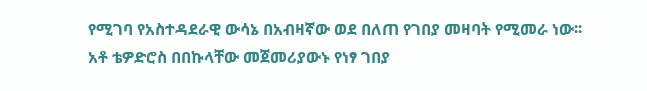የሚገባ የአስተዳደራዊ ውሳኔ በአብዛኛው ወደ በለጠ የገበያ መዛባት የሚመራ ነው፡፡ አቶ ቴዎድሮስ በበኩላቸው መጀመሪያውኑ የነፃ ገበያ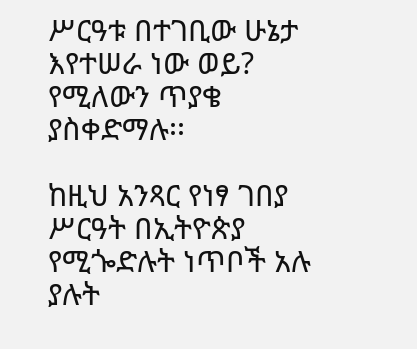ሥርዓቱ በተገቢው ሁኔታ እየተሠራ ነው ወይ? የሚለውን ጥያቄ ያስቀድማሉ፡፡

ከዚህ አንጻር የነፃ ገበያ ሥርዓት በኢትዮጵያ የሚጐድሉት ነጥቦች አሉ ያሉት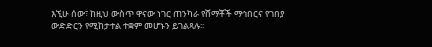እኚሁ ሰው፣ ከዚህ ውስጥ ዋናው ነገር ጠንካራ የሸማቾች ማኅበርና የገበያ ውድድርን የሚከታተል ተቋም መሆኑን ይገልጻሉ፡፡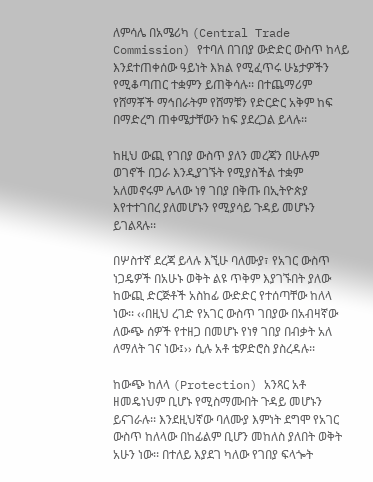ለምሳሌ በአሜሪካ (Central Trade Commission) የተባለ በገበያ ውድድር ውስጥ ከላይ እንደተጠቀሰው ዓይነት እክል የሚፈጥሩ ሁኔታዎችን የሚቆጣጠር ተቋምን ይጠቅሳሉ፡፡ በተጨማሪም የሸማቾች ማኅበራትም የሸማቹን የድርድር አቅም ከፍ በማድረግ ጠቀሜታቸውን ከፍ ያደረጋል ይላሉ፡፡

ከዚህ ውጪ የገበያ ውስጥ ያለን መረጃን በሁሉም ወገኖች በጋራ እንዲያገኙት የሚያስችል ተቋም አለመኖሩም ሌላው ነፃ ገበያ በቅጡ በኢትዮጵያ እየተተገበረ ያለመሆኑን የሚያሳይ ጉዳይ መሆኑን ይገልጻሉ፡፡

በሦስተኛ ደረጃ ይላሉ እኚሁ ባለሙያ፣ የአገር ውስጥ ነጋዴዎች በአሁኑ ወቅት ልዩ ጥቅም እያገኙበት ያለው ከውጪ ድርጅቶች አስከፊ ውድድር የተሰጣቸው ከለላ ነው፡፡ ‹‹በዚህ ረገድ የአገር ውስጥ ገበያው በአብዛኛው ለውጭ ሰዎች የተዘጋ በመሆኑ የነፃ ገበያ በብቃት አለ ለማለት ገና ነው፤›› ሲሉ አቶ ቴዎድሮስ ያስረዳሉ፡፡

ከውጭ ከለላ (Protection) አንጻር አቶ ዘመዴነህም ቢሆኑ የሚስማሙበት ጉዳይ መሆኑን ይናገራሉ፡፡ እንደዚህኛው ባለሙያ እምነት ደግሞ የአገር ውስጥ ከለላው በከፊልም ቢሆን መከለስ ያለበት ወቅት አሁን ነው፡፡ በተለይ እያደገ ካለው የገበያ ፍላጐት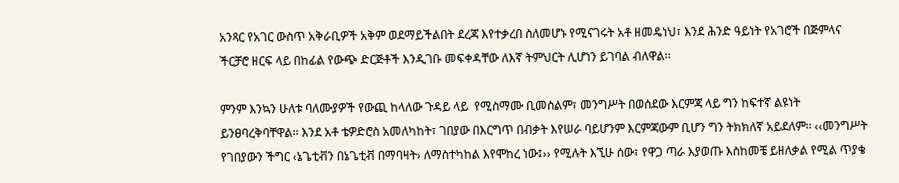አንጻር የአገር ውስጥ አቅራቢዎች አቅም ወደማይችልበት ደረጃ እየተቃረበ ስለመሆኑ የሚናገሩት አቶ ዘመዴነህ፣ እንደ ሕንድ ዓይነት የአገሮች በጅምላና ችርቻሮ ዘርፍ ላይ በከፊል የውጭ ድርጅቶች እንዲገቡ መፍቀዳቸው ለእኛ ትምህርት ሊሆነን ይገባል ብለዋል፡፡

ምንም እንኳን ሁለቱ ባለሙያዎች የውጪ ከላለው ጉዳይ ላይ  የሚስማሙ ቢመስልም፣ መንግሥት በወሰደው እርምጃ ላይ ግን ከፍተኛ ልዩነት ይንፀባረቅባቸዋል፡፡ እንደ አቶ ቴዎድሮስ አመለካከት፣ ገበያው በእርግጥ በብቃት እየሠራ ባይሆንም እርምጃውም ቢሆን ግን ትክክለኛ አይደለም፡፡ ‹‹መንግሥት የገበያውን ችግር ‹ኔጌቲቭን በኔጌቲቭ በማባዛት› ለማስተካከል እየሞከረ ነው፤›› የሚሉት እኚሁ ሰው፣ የዋጋ ጣራ እያወጡ እስከመቼ ይዘለቃል የሚል ጥያቄ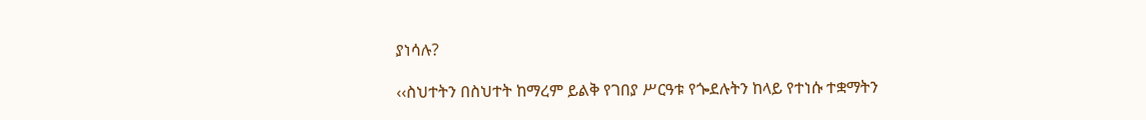ያነሳሉ?

‹‹ስህተትን በስህተት ከማረም ይልቅ የገበያ ሥርዓቱ የጐደሉትን ከላይ የተነሱ ተቋማትን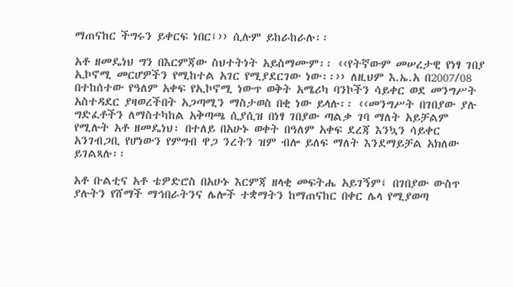ማጠናከር ችግሩን ይቀርፍ ነበር፤›› ሲሉም ይከራከራሉ፡፡

አቶ ዘመዴነህ ግን በእርምጃው ስህተትነት አይስማሙም፡፡ ‹‹የትኛውም መሠረታዊ የነፃ ገበያ ኢኮኖሚ መርሆዎችን የሚከተል አገር የሚያደርገው ነው፡፡›› ለዚህም እ.ኤ.አ በ2007/08 በተከሰተው የዓለም አቀፍ የኢኮኖሚ ነውጥ ወቅት አሜሪካ ባንኮችን ሳይቀር ወደ መንግሥት አስተዳደር ያዛወረችበት አጋጣሚን ማስታወስ በቂ ነው ይላሉ፡፡ ‹‹መንግሥት በገበያው ያሉ ግድፈቶችን ለማስተካከል አቅጣጫ ሲያሲዝ በነፃ ገበያው ጣልቃ ገባ ማለት አይቻልም የሚሉት አቶ ዘመዴነህ፣ በተለይ በአሁኑ ወቀት በዓለም አቀፍ ደረጃ እንኳን ሳይቀር አንገብጋቢ የሆነውን የምግብ ዋጋ ንረትን ዝም ብሎ ይለፍ ማለት እንደማይቻል አክለው ይገልጻሉ፡፡

አቶ ቡልቲና አቶ ቴዎድሮስ በአሁኑ እርምጃ ዘላቂ መፍትሔ አይገኝም፤ በገበያው ውስጥ ያሉትን የሸማች ማኅበራትንና ሌሎች ተቋማትን ከማጠናከር በቀር ሌላ የሚያወጣ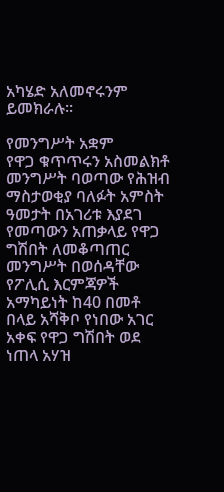አካሄድ አለመኖሩንም ይመክራሉ፡፡

የመንግሥት አቋም
የዋጋ ቁጥጥሩን አስመልክቶ መንግሥት ባወጣው የሕዝብ ማስታወቂያ ባለፉት አምስት ዓመታት በአገሪቱ እያደገ የመጣውን አጠቃላይ የዋጋ ግሽበት ለመቆጣጠር መንግሥት በወሰዳቸው የፖሊሲ እርምጃዎች አማካይነት ከ40 በመቶ በላይ አሻቅቦ የነበው አገር አቀፍ የዋጋ ግሽበት ወደ ነጠላ አሃዝ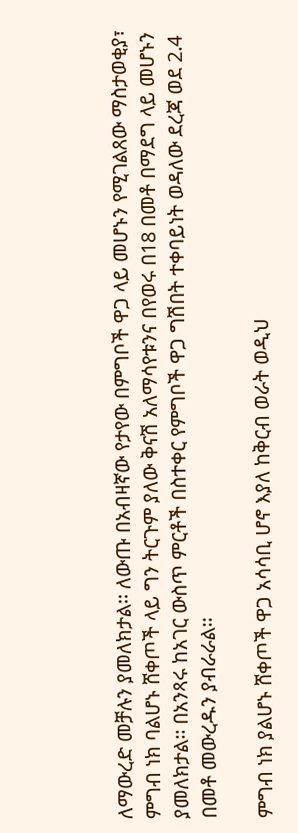ለማውረድ መቻሉን ያመለክታል፡፡ ለውጡ በአብዛኛው የታየው በምግቦች ዋጋ ላይ መሆኑን የሚገልጸው ማስታወቂያ፣ ምግብ ነክ ባልሆኑ ሸቀጦች ላይ ግን ትርጉም ያለው ቅናሽ አለማሳየቱንና በየወሩ በ18 በመቶ በማደግ ላይ መሆኑን ያመለክታል፡፡ በአንጻሩ ከአገር ውስጥ ምርቶች በስተቀር የምግቦች ዋጋ ግሽበት ተቀባይነት ወዳለው ደረጃ ወደ 2.4 በመቶ መውረዱን ያብራራል፡፡

ምግብ ነክ ያልሆኑ ሸቀጦች ዋጋ አሳሳቢ ሆኖ እያለ ከቅርብ ወራት ወዲህ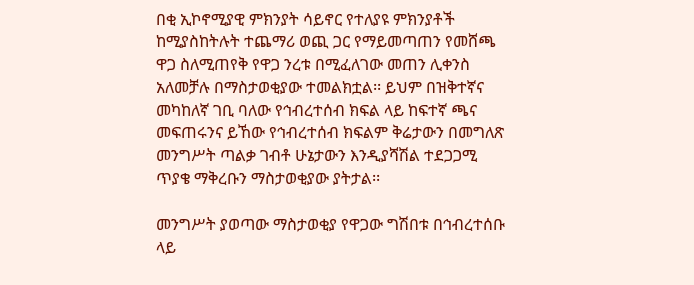በቂ ኢኮኖሚያዊ ምክንያት ሳይኖር የተለያዩ ምክንያቶች ከሚያስከትሉት ተጨማሪ ወጪ ጋር የማይመጣጠን የመሸጫ ዋጋ ስለሚጠየቅ የዋጋ ንረቱ በሚፈለገው መጠን ሊቀንስ አለመቻሉ በማስታወቂያው ተመልክቷል፡፡ ይህም በዝቅተኛና መካከለኛ ገቢ ባለው የኅብረተሰብ ክፍል ላይ ከፍተኛ ጫና መፍጠሩንና ይኸው የኅብረተሰብ ክፍልም ቅሬታውን በመግለጽ መንግሥት ጣልቃ ገብቶ ሁኔታውን እንዲያሻሽል ተደጋጋሚ ጥያቄ ማቅረቡን ማስታወቂያው ያትታል፡፡

መንግሥት ያወጣው ማስታወቂያ የዋጋው ግሽበቱ በኅብረተሰቡ ላይ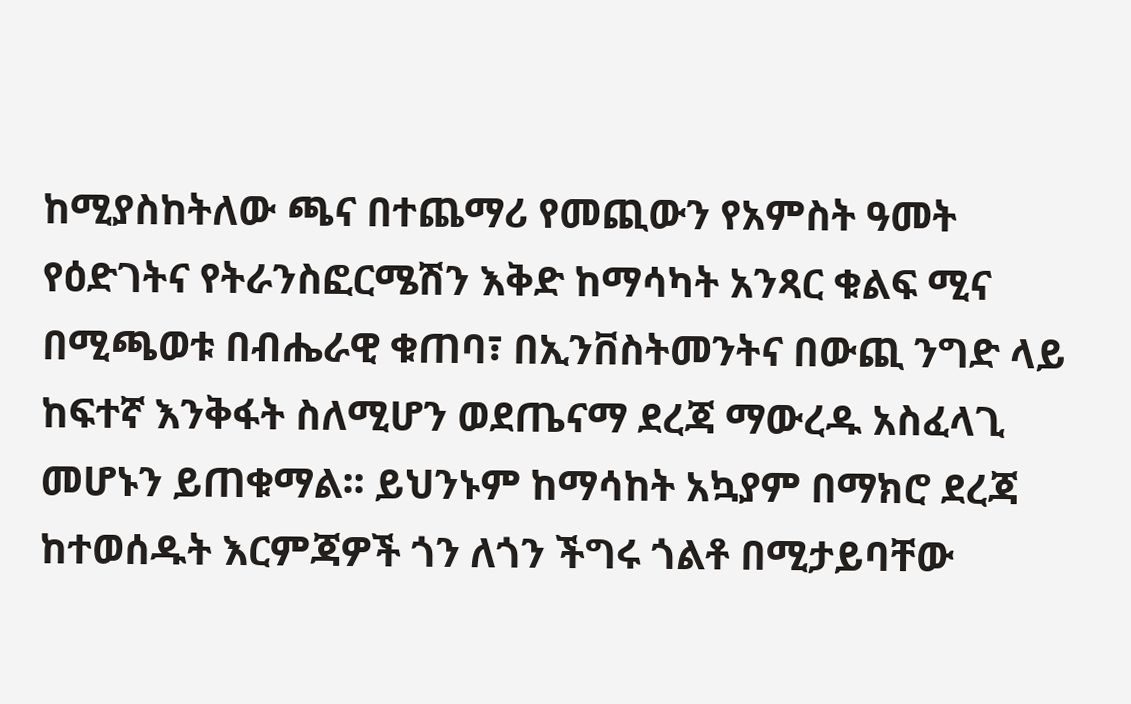ከሚያስከትለው ጫና በተጨማሪ የመጪውን የአምስት ዓመት የዕድገትና የትራንስፎርሜሽን እቅድ ከማሳካት አንጻር ቁልፍ ሚና በሚጫወቱ በብሔራዊ ቁጠባ፣ በኢንቨስትመንትና በውጪ ንግድ ላይ ከፍተኛ እንቅፋት ስለሚሆን ወደጤናማ ደረጃ ማውረዱ አስፈላጊ መሆኑን ይጠቁማል፡፡ ይህንኑም ከማሳከት አኳያም በማክሮ ደረጃ ከተወሰዱት እርምጃዎች ጎን ለጎን ችግሩ ጎልቶ በሚታይባቸው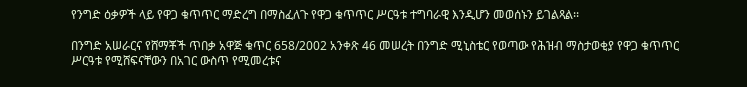የንግድ ዕቃዎች ላይ የዋጋ ቁጥጥር ማድረግ በማስፈለጉ የዋጋ ቁጥጥር ሥርዓቱ ተግባራዊ እንዲሆን መወሰኑን ይገልጻል፡፡

በንግድ አሠራርና የሸማቾች ጥበቃ አዋጅ ቁጥር 658/2002 አንቀጽ 46 መሠረት በንግድ ሚኒስቴር የወጣው የሕዝብ ማስታወቂያ የዋጋ ቁጥጥር ሥርዓቱ የሚሸፍናቸውን በአገር ውስጥ የሚመረቱና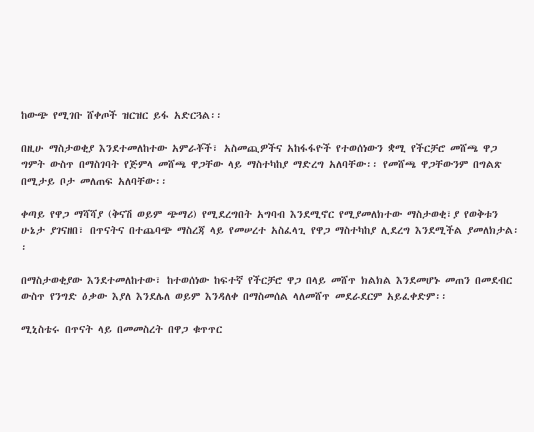ከውጭ የሚገቡ ሸቀጦች ዝርዝር ይፋ አድርጓል፡፡

በዚሁ ማስታወቂያ እንደተመለከተው አምራቾች፣ አስመጪዎችና አከፋፋዮች የተወሰነውን ቋሚ የችርቻሮ መሸጫ ዋጋ ግምት ውስጥ በማስገባት የጅምላ መሸጫ ዋጋቸው ላይ ማስተካከያ ማድረግ አለባቸው፡፡ የመሸጫ ዋጋቸውንም በግልጽ በሚታይ ቦታ መለጠፍ አለባቸው፡፡

ቀጣይ የዋጋ ማሻሻያ (ቅናሽ ወይም ጭማሪ) የሚደረግበት አግባብ እንደሚኖር የሚያመለክተው ማስታወቂ፣ያ የወቅቱን ሁኔታ ያገናዘበ፣ በጥናትና በተጨባጭ ማስረጃ ላይ የመሠረተ አስፈላጊ የዋጋ ማስተካከያ ሊደረግ እንደሚችል ያመለክታል፡፡

በማስታወቂያው እንደተመለከተው፣ ከተወሰነው ከፍተኛ የችርቻሮ ዋጋ በላይ መሸጥ ክልክል እንደመሆኑ መጠን በመደብር ውስጥ የንግድ ዕቃው እያለ እንደሌለ ወይም እንዳለቀ በማስመሰል ላለመሸጥ መደራደርም አይፈቀድም፡፡

ሚኒስቴሩ በጥናት ላይ በመመስረት በዋጋ ቁጥጥር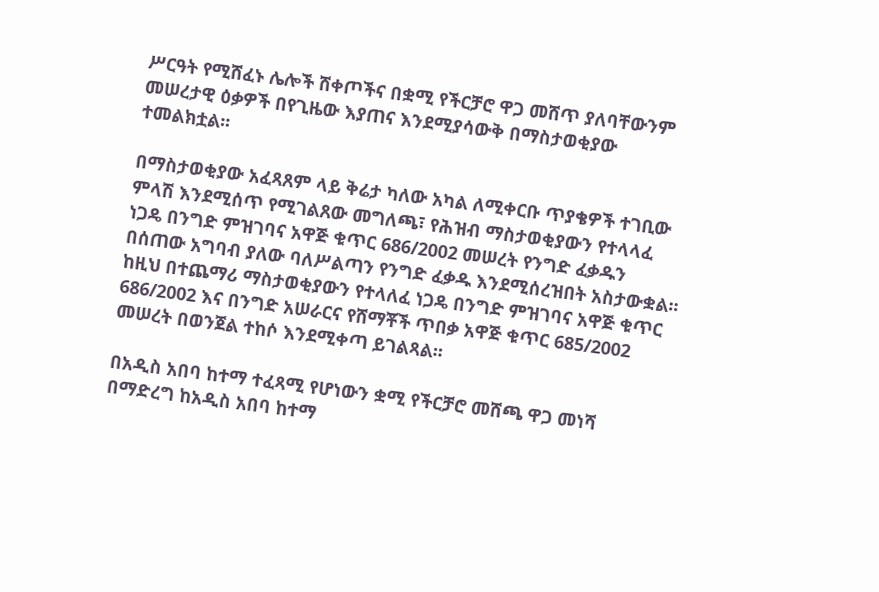ሥርዓት የሚሸፈኑ ሌሎች ሸቀጦችና በቋሚ የችርቻሮ ዋጋ መሸጥ ያለባቸውንም መሠረታዊ ዕቃዎች በየጊዜው እያጠና እንደሚያሳውቅ በማስታወቂያው ተመልክቷል፡፡

በማስታወቂያው አፈጻጸም ላይ ቅሬታ ካለው አካል ለሚቀርቡ ጥያቄዎች ተገቢው ምላሽ እንደሚሰጥ የሚገልጸው መግለጫ፣ የሕዝብ ማስታወቂያውን የተላላፈ ነጋዴ በንግድ ምዝገባና አዋጅ ቁጥር 686/2002 መሠረት የንግድ ፈቃዱን በሰጠው አግባብ ያለው ባለሥልጣን የንግድ ፈቃዱ እንደሚሰረዝበት አስታውቋል፡፡ ከዚህ በተጨማሪ ማስታወቂያውን የተላለፈ ነጋዴ በንግድ ምዝገባና አዋጅ ቁጥር 686/2002 እና በንግድ አሠራርና የሸማቾች ጥበቃ አዋጅ ቁጥር 685/2002 መሠረት በወንጀል ተከሶ እንደሚቀጣ ይገልጻል፡፡

በአዲስ አበባ ከተማ ተፈጻሚ የሆነውን ቋሚ የችርቻሮ መሸጫ ዋጋ መነሻ በማድረግ ከአዲስ አበባ ከተማ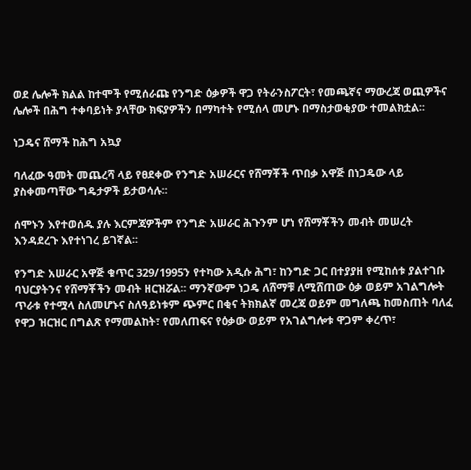ወደ ሌሎች ክልል ከተሞች የሚሰራጩ የንግድ ዕቃዎች ዋጋ የትራንስፖርት፣ የመጫኛና ማውረጃ ወጪዎችና ሌሎች በሕግ ተቀባይነት ያላቸው ክፍያዎችን በማካተት የሚሰላ መሆኑ በማስታወቂያው ተመልክቷል፡፡

ነጋዴና ሸማች ከሕግ አኳያ

ባለፈው ዓመት መጨረሻ ላይ የፀደቀው የንግድ አሠራርና የሸማቾች ጥበቃ አዋጅ በነጋዴው ላይ ያስቀመጣቸው ግዴታዎች ይታወሳሉ፡፡

ሰሞኑን እየተወሰዱ ያሉ እርምጃዎችም የንግድ አሠራር ሕጉንም ሆነ የሸማቾችን መብት መሠረት እንዳደረጉ እየተነገረ ይገኛል፡፡

የንግድ አሠራር አዋጅ ቁጥር 329/1995ን የተካው አዲሱ ሕግ፣ ከንግድ ጋር በተያያዘ የሚከሰቱ ያልተገቡ ባህርያትንና የሸማቾችን መብት ዘርዝሯል፡፡ ማንኛውም ነጋዴ ለሸማቹ ለሚሸጠው ዕቃ ወይም አገልግሎት ጥራቱ የተሟላ ስለመሆኑና ስለዓይነቱም ጭምር በቂና ትክክልኛ መረጃ ወይም መግለጫ ከመስጠት ባለፈ የዋጋ ዝርዝር በግልጽ የማመልከት፣ የመለጠፍና የዕቃው ወይም የአገልግሎቱ ዋጋም ቀረጥ፣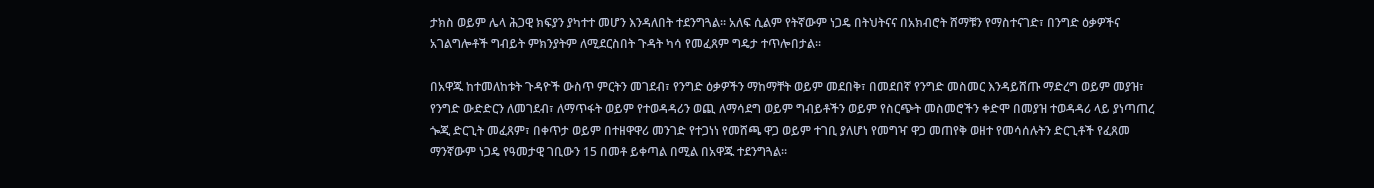ታክስ ወይም ሌላ ሕጋዊ ክፍያን ያካተተ መሆን እንዳለበት ተደንግጓል፡፡ አለፍ ሲልም የትኛውም ነጋዴ በትህትናና በአክብሮት ሸማቹን የማስተናገድ፣ በንግድ ዕቃዎችና አገልግሎቶች ግብይት ምክንያትም ለሚደርስበት ጉዳት ካሳ የመፈጸም ግዴታ ተጥሎበታል፡፡

በአዋጁ ከተመለከቱት ጉዳዮች ውስጥ ምርትን መገደብ፣ የንግድ ዕቃዎችን ማከማቸት ወይም መደበቅ፣ በመደበኛ የንግድ መስመር እንዳይሸጡ ማድረግ ወይም መያዝ፣ የንግድ ውድድርን ለመገደብ፣ ለማጥፋት ወይም የተወዳዳሪን ወጪ ለማሳደግ ወይም ግብይቶችን ወይም የስርጭት መስመሮችን ቀድሞ በመያዝ ተወዳዳሪ ላይ ያነጣጠረ ጐጂ ድርጊት መፈጸም፣ በቀጥታ ወይም በተዘዋዋሪ መንገድ የተጋነነ የመሸጫ ዋጋ ወይም ተገቢ ያለሆነ የመግዣ ዋጋ መጠየቅ ወዘተ የመሳሰሉትን ድርጊቶች የፈጸመ ማንኛውም ነጋዴ የዓመታዊ ገቢውን 15 በመቶ ይቀጣል በሚል በአዋጁ ተደንግጓል፡፡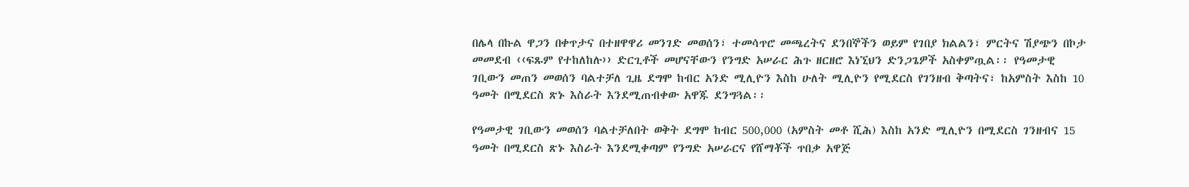በሌላ በኩል ዋጋን በቀጥታና በተዘዋዋሪ መንገድ መወሰን፣ ተመሳጥሮ መጫረትና ደንበኞችን ወይም የገበያ ክልልን፣ ምርትና ሽያጭን በኮታ መመደብ ‹‹ፍጹም የተከለከሉ›› ድርጊቶች መሆናቸውን የንግድ አሠራር ሕጉ ዘርዘሮ እነኚህን ድንጋጌዎች አስቀምጧል፡፡ የዓመታዊ ገቢውን መጠን መወሰን ባልተቻለ ጊዜ ደግሞ ከብር አንድ ሚሊዮን እስከ ሁለት ሚሊዮን የሚደርስ የገንዘብ ቅጣትና፣ ከአምስት እስከ 10 ዓመት በሚደርስ ጽኑ እስራት እንደሚጠብቀው አዋጁ ደንግጓል፡፡

የዓመታዊ ገቢውን መወሰን ባልተቻለበት ወቅት ደግሞ ከብር 500,000 (አምስት መቶ ሺሕ) እስከ አንድ ሚሊዮን በሚደርስ ገንዘብና 15 ዓመት በሚደርስ ጽኑ እስራት እንደሚቀጣም የንግድ አሠራርና የሸማቾች ጥበቃ አዋጅ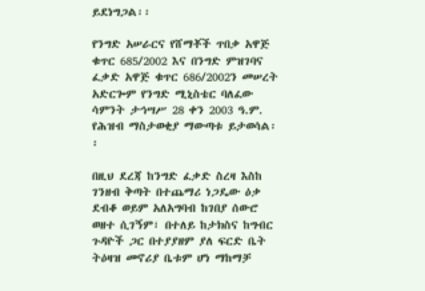ይደነግጋል፡፡

የንግድ አሠራርና የሸማቾች ጥበቃ አዋጅ ቁጥር 685/2002 እና በንግድ ምዝገባና ፈቃድ አዋጅ ቁጥር 686/2002ን መሠረት አድርጐም የንግድ ሚኒስቴር ባለፈው ሳምንት ታኅሣሥ 28 ቀን 2003 ዓ.ም. የሕዝብ ማስታወቂያ ማውጣቱ ይታወሳል፡፡

በዚህ ደረጃ ከንግድ ፈቃድ ስረዛ እስከ ገንዘብ ቅጣት በተጨማሪ ነጋዴው ዕቃ ደብቆ ወይም አለአግባብ ከገበያ ሰውሮ ወዘተ ሲገኝም፣ በተለይ ከታክስና ከግብር ጉዳዮች ጋር በተያያዘም ያለ ፍርድ ቤት ትዕዛዝ መኖሪያ ቤቱም ሆነ ማከማቻ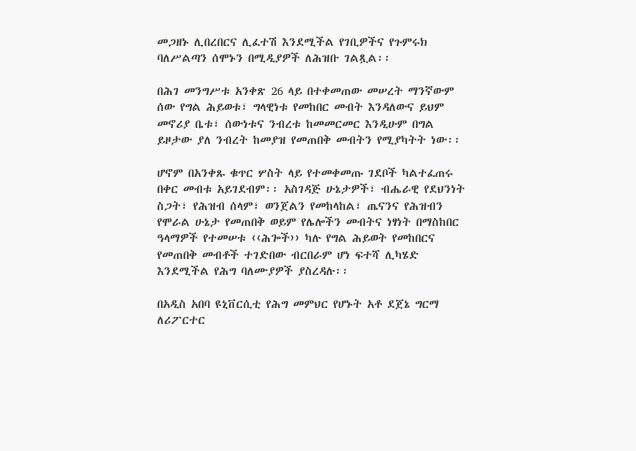መጋዘኑ ሊበረበርና ሊፈተሽ እንደሚችል የገቢዎችና የጉምሩክ ባለሥልጣን ሰሞኑን በሚዲያዎች ለሕዝቡ ገልጿል፡፡

በሕገ መንግሥቱ አንቀጽ 26 ላይ በተቀመጠው መሠረት ማንኛውም ሰው የግል ሕይወቱ፣ ግላዊነቱ የመከበር መብት እንዳለውና ይህም መኖሪያ ቤቱ፣ ሰውነቱና ንብረቱ ከመመርመር እንዲሁም በግል ይዞታው ያለ ንብረት ከመያዝ የመጠበቅ መብትን የሚያካትት ነው፡፡

ሆኖም በአንቀጹ ቁጥር ሦስት ላይ የተመቀመጡ ገደቦች ካልተፈጠሩ በቀር መብቱ አይገደብም፡፡ አስገዳጅ ሁኔታዎች፣ ብሔራዊ የደህንነት ስጋት፣ የሕዝብ ሰላም፣ ወንጀልን የመከላከል፣ ጤናንና የሕዝብን የሞራል ሁኔታ የመጠበቅ ወይም የሌሎችን መብትና ነፃነት በማስከበር ዓላማዎች የተመሠቱ ‹‹ሕጐች›› ካሉ የግል ሕይወት የመከበርና የመጠበቅ መብቶች ተገድበው ብርበራም ሆነ ፍተሻ ሊካሄድ እንደሚችል የሕግ ባለሙያዎች ያስረዳሉ፡፡

በአዲስ አበባ ዩኒቨርሲቲ የሕግ መምህር የሆኑት አቶ ደጀኔ ግርማ ለሪፖርተር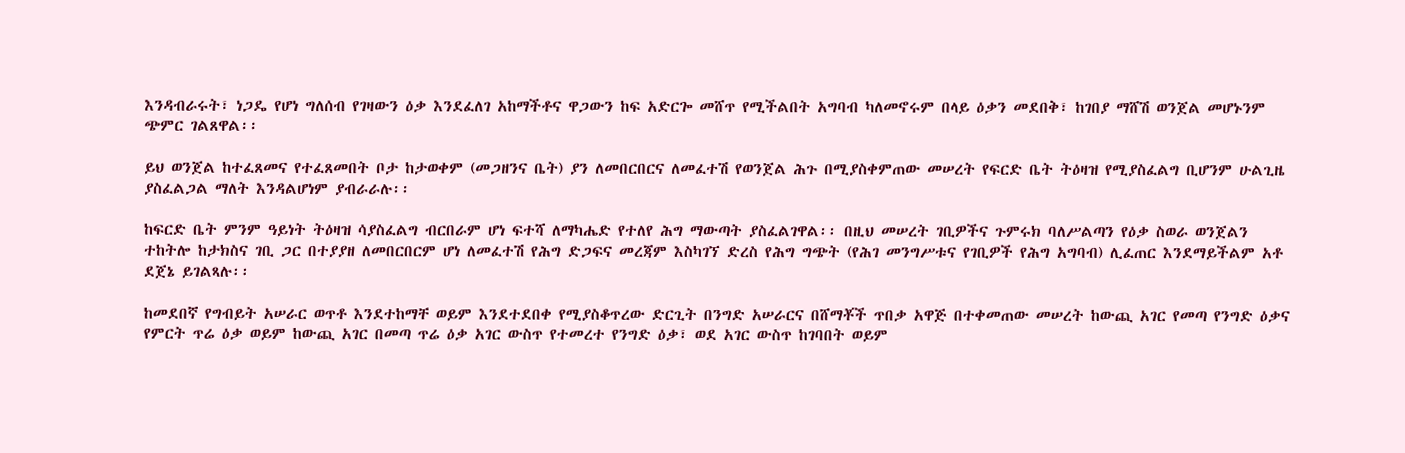እንዳብራሩት፣ ነጋዴ የሆነ ግለሰብ የገዛውን ዕቃ እንደፈለገ አከማችቶና ዋጋውን ከፍ አድርጐ መሸጥ የሚችልበት አግባብ ካለመኖሩም በላይ ዕቃን መደበቅ፣ ከገበያ ማሸሽ ወንጀል መሆኑንም ጭምር ገልጸዋል፡፡

ይህ ወንጀል ከተፈጸመና የተፈጸመበት ቦታ ከታወቀም (መጋዘንና ቤት) ያን ለመበርበርና ለመፈተሽ የወንጀል ሕጉ በሚያስቀምጠው መሠረት የፍርድ ቤት ትዕዛዝ የሚያስፈልግ ቢሆንም ሁልጊዜ ያስፈልጋል ማለት እንዳልሆነም ያብራራሉ፡፡

ከፍርድ ቤት ምንም ዓይነት ትዕዛዝ ሳያስፈልግ ብርበራም ሆነ ፍተሻ ለማካሔድ የተለየ ሕግ ማውጣት ያስፈልገዋል፡፡ በዚህ መሠረት ገቢዎችና ጉምሩክ ባለሥልጣን የዕቃ ስወራ ወንጀልን ተከትሎ ከታክስና ገቢ ጋር በተያያዘ ለመበርበርም ሆነ ለመፈተሽ የሕግ ድጋፍና መረጃም እስካገኘ ድረስ የሕግ ግጭት (የሕገ መንግሥቱና የገቢዎች የሕግ አግባብ) ሊፈጠር እንደማይችልም አቶ ደጀኔ ይገልጻሉ፡፡

ከመደበኛ የግብይት አሠራር ወጥቶ እንደተከማቸ ወይም እንደተደበቀ የሚያስቆጥረው ድርጊት በንግድ አሠራርና በሸማቾች ጥበቃ አዋጅ በተቀመጠው መሠረት ከውጪ አገር የመጣ የንግድ ዕቃና የምርት ጥሬ ዕቃ ወይም ከውጪ አገር በመጣ ጥሬ ዕቃ አገር ውስጥ የተመረተ የንግድ ዕቃ፣ ወደ አገር ውስጥ ከገባበት ወይም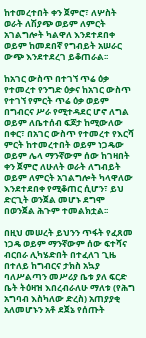ከተመረተበት ቀን ጀምሮ፣ ለሦስት ወራት ለሽያጭ ወይም ለምርት አገልግሎት ካልዋለ እንደተደበቀ ወይም ከመደበኛ የግብይት አሠራር ውጭ እንደተደረገ ይቆጠራል፡፡

ከአገር ውስጥ በተገኘ ጥሬ ዕቃ የተመረተ የንግድ ዕቃና ከአገር ውስጥ የተገኘ የምርት ጥሬ ዕቃ ወይም በግብርና ሥራ የሚተዳደር ሆኖ ለግል ወይም ለቤተሰብ ፍጆታ ከሚውለው በቀር፣ በአገር ውስጥ የተመረተ የእርሻ ምርት ከተመረተበት ወይም ነጋዴው ወይም ሌላ ማንኛውም ሰው ከገዛበት ቀን ጀምሮ ለሁለት ወራት ለግብይት ወይም ለምርት አገልግሎት ካላዋለው እንደተደበቀ የሚቆጠር ሲሆን፣ ይህ ድርጊት ወንጀል መሆኑ ደግሞ በወንጀል ሕጉም ተመልክቷል፡፡

በዚህ መሠረት ይህንን ጥፋት የፈጸመ ነጋዴ ወይም ማንኛውም ሰው ፍተሻና ብርበራ ሊካሄድበት በተፈለገ ጊዜ በተለይ ከግብርና ታክስ አኳያ ባለሥልጣን መሥሪያ ቤቱ ያለ ፍርድ ቤት ትዕዛዝ እበረብራለሁ ማለቱ (የሕግ አግባብ እስካለው ድረስ) አጠያያቂ አለመሆኑን አቶ ደጀኔ የሰጡት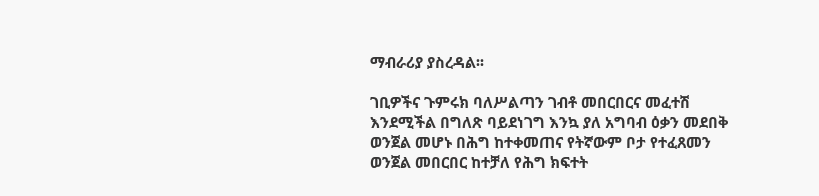ማብራሪያ ያስረዳል፡፡

ገቢዎችና ጉምሩክ ባለሥልጣን ገብቶ መበርበርና መፈተሽ እንደሚችል በግለጽ ባይደነገግ እንኳ ያለ አግባብ ዕቃን መደበቅ ወንጀል መሆኑ በሕግ ከተቀመጠና የትኛውም ቦታ የተፈጸመን ወንጀል መበርበር ከተቻለ የሕግ ክፍተት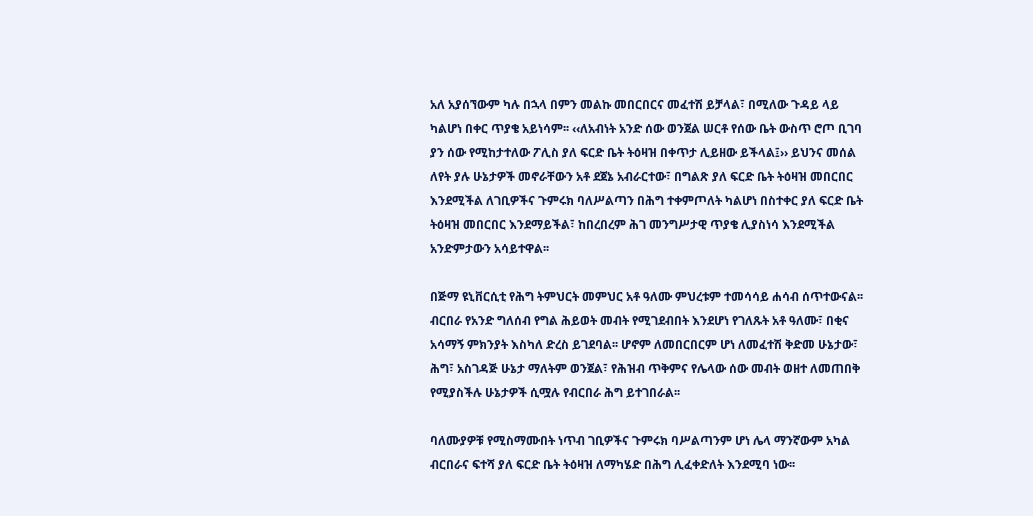አለ አያሰኘውም ካሉ በኋላ በምን መልኩ መበርበርና መፈተሽ ይቻላል፣ በሚለው ጉዳይ ላይ ካልሆነ በቀር ጥያቄ አይነሳም፡፡ ‹‹ለአብነት አንድ ሰው ወንጀል ሠርቶ የሰው ቤት ውስጥ ሮጦ ቢገባ ያን ሰው የሚከታተለው ፖሊስ ያለ ፍርድ ቤት ትዕዛዝ በቀጥታ ሊይዘው ይችላል፤›› ይህንና መሰል ለየት ያሉ ሁኔታዎች መኖራቸውን አቶ ደጀኔ አብራርተው፣ በግልጽ ያለ ፍርድ ቤት ትዕዛዝ መበርበር እንደሚችል ለገቢዎችና ጉምሩክ ባለሥልጣን በሕግ ተቀምጦለት ካልሆነ በስተቀር ያለ ፍርድ ቤት ትዕዛዝ መበርበር እንደማይችል፣ ከበረበረም ሕገ መንግሥታዊ ጥያቄ ሊያስነሳ እንደሚችል አንድምታውን አሳይተዋል፡፡

በጅማ ዩኒቨርሲቲ የሕግ ትምህርት መምህር አቶ ዓለሙ ምህረቱም ተመሳሳይ ሐሳብ ሰጥተውናል፡፡ ብርበራ የአንድ ግለሰብ የግል ሕይወት መብት የሚገደብበት እንደሆነ የገለጹት አቶ ዓለሙ፣ በቂና አሳማኝ ምክንያት እስካለ ድረስ ይገደባል፡፡ ሆኖም ለመበርበርም ሆነ ለመፈተሽ ቅድመ ሁኔታው፣ ሕግ፣ አስገዳጅ ሁኔታ ማለትም ወንጀል፣ የሕዝብ ጥቅምና የሌላው ሰው መብት ወዘተ ለመጠበቅ የሚያስችሉ ሁኔታዎች ሲሟሉ የብርበራ ሕግ ይተገበራል፡፡

ባለሙያዎቹ የሚስማሙበት ነጥብ ገቢዎችና ጉምሩክ ባሥልጣንም ሆነ ሌላ ማንኛውም አካል ብርበራና ፍተሻ ያለ ፍርድ ቤት ትዕዛዝ ለማካሄድ በሕግ ሊፈቀድለት እንደሚባ ነው፡፡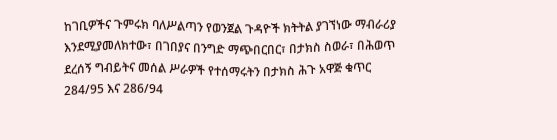ከገቢዎችና ጉምሩክ ባለሥልጣን የወንጀል ጉዳዮች ክትትል ያገኘነው ማብራሪያ እንደሚያመለክተው፣ በገበያና በንግድ ማጭበርበር፣ በታክስ ስወራ፣ በሕወጥ ደረሰኝ ግብይትና መሰል ሥራዎች የተሰማሩትን በታክስ ሕጉ አዋጅ ቁጥር 284/95 እና 286/94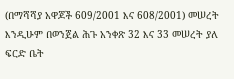(በማሻሻያ አዋጆች 609/2001 እና 608/2001) መሠረት እንዲሁም በወንጀል ሕጉ አንቀጽ 32 እና 33 መሠረት ያለ ፍርድ ቤት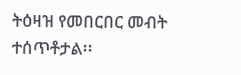ትዕዛዝ የመበርበር መብት ተሰጥቶታል፡፡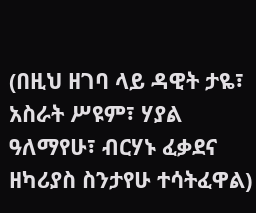(በዚህ ዘገባ ላይ ዳዊት ታዬ፣ አስራት ሥዩም፣ ሃያል ዓለማየሁ፣ ብርሃኑ ፈቃደና ዘካሪያስ ስንታየሁ ተሳትፈዋል)